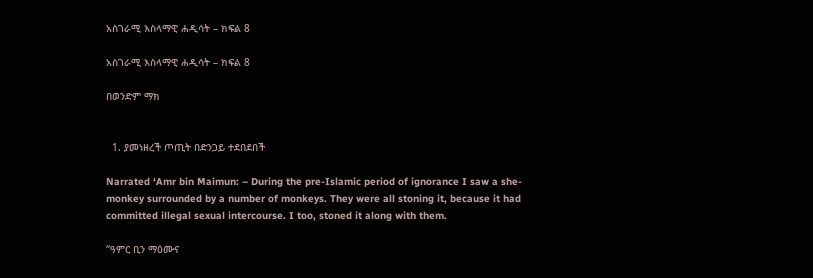አስገራሚ እስላማዊ ሐዲሳት – ክፍል 8

አስገራሚ እስላማዊ ሐዲሳት – ክፍል 8

በወንድም ማክ


  1. ያመነዘረች ጦጢት በድንጋይ ተደበደበች

Narrated ‘Amr bin Maimun: – During the pre-Islamic period of ignorance I saw a she- monkey surrounded by a number of monkeys. They were all stoning it, because it had committed illegal sexual intercourse. I too, stoned it along with them.

“ዓምር ቢን ማዕሙና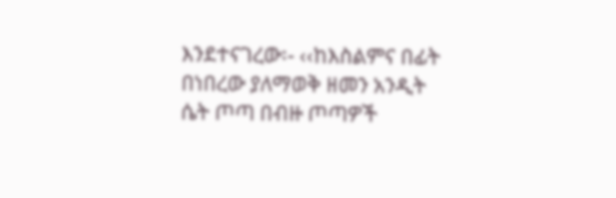እንደተናገረው፡- ‹‹ከእስልምና በፊት በነበረው ያለማወቅ ዘመን አንዲት ሴት ጦጣ በብዙ ጦጣዎች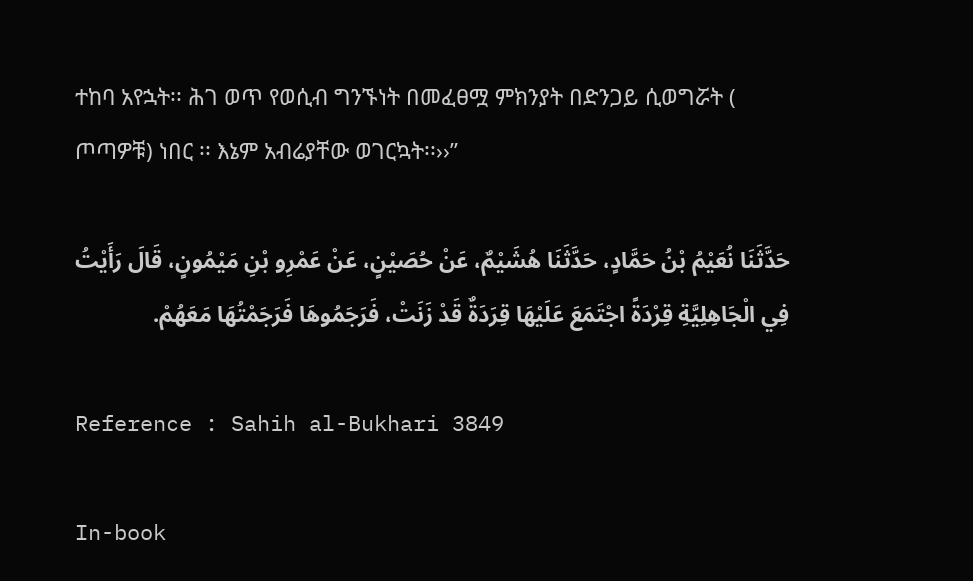ተከባ አየኋት፡፡ ሕገ ወጥ የወሲብ ግንኙነት በመፈፀሟ ምክንያት በድንጋይ ሲወግሯት ( ጦጣዎቹ) ነበር ፡፡ እኔም አብሬያቸው ወገርኳት፡፡››”

حَدَّثَنَا نُعَيْمُ بْنُ حَمَّادٍ، حَدَّثَنَا هُشَيْمٌ، عَنْ حُصَيْنٍ، عَنْ عَمْرِو بْنِ مَيْمُونٍ، قَالَ رَأَيْتُ فِي الْجَاهِلِيَّةِ قِرْدَةً اجْتَمَعَ عَلَيْهَا قِرَدَةٌ قَدْ زَنَتْ، فَرَجَمُوهَا فَرَجَمْتُهَا مَعَهُمْ.

Reference : Sahih al-Bukhari 3849

In-book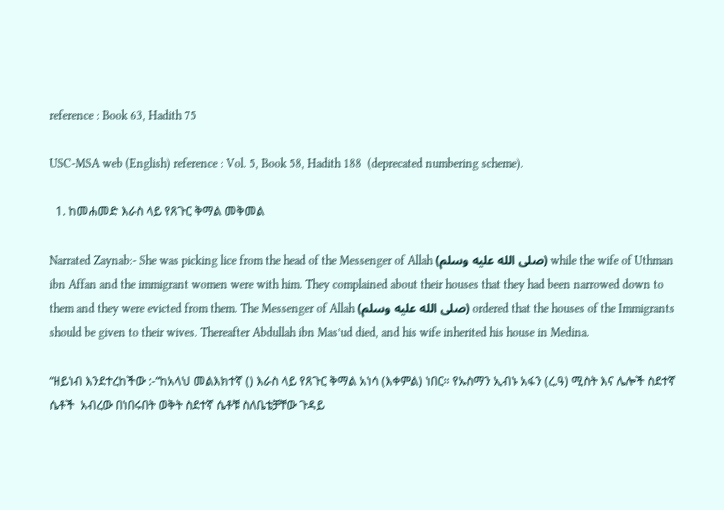reference : Book 63, Hadith 75

USC-MSA web (English) reference : Vol. 5, Book 58, Hadith 188  (deprecated numbering scheme).

  1. ከመሐመድ እራስ ላይ የጸጉር ቅማል መቅመል

Narrated Zaynab:- She was picking lice from the head of the Messenger of Allah (صلى الله عليه وسلم) while the wife of Uthman ibn Affan and the immigrant women were with him. They complained about their houses that they had been narrowed down to them and they were evicted from them. The Messenger of Allah (صلى الله عليه وسلم) ordered that the houses of the Immigrants should be given to their wives. Thereafter Abdullah ibn Mas’ud died, and his wife inherited his house in Medina.

“ዘይነብ እንደተረከችው :-“ከአላህ መልእክተኛ () እራስ ላይ የጸጉር ቅማል አነሳ (እቀምል) ነበር። የኡስማን ኢብኑ አፋን (ረ.ዓ) ሚስት እና ሌሎች ስደተኛ ሴቶች  አብረው በነበሩበት ወቅት ስደተኛ ሴቶቹ ስለቤቴቻቸው ጉዳይ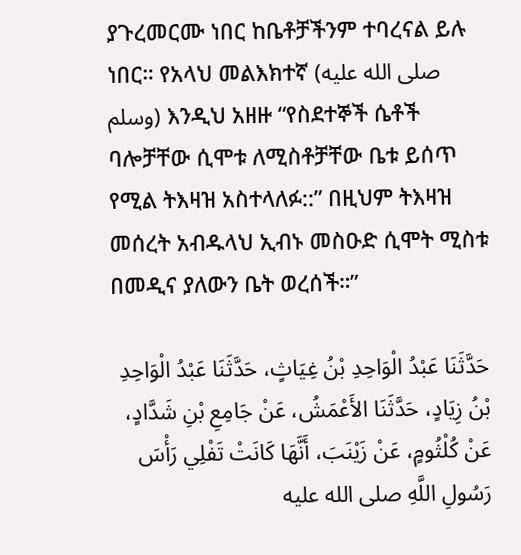ያጉረመርሙ ነበር ከቤቶቻችንም ተባረናል ይሉ ነበር። የአላህ መልእክተኛ (صلى الله عليه وسلم) እንዲህ አዘዙ “የስደተኞች ሴቶች ባሎቻቸው ሲሞቱ ለሚስቶቻቸው ቤቱ ይሰጥ የሚል ትእዛዝ አስተላለፉ::” በዚህም ትእዛዝ መሰረት አብዱላህ ኢብኑ መስዑድ ሲሞት ሚስቱ በመዲና ያለውን ቤት ወረሰች።”

حَدَّثَنَا عَبْدُ الْوَاحِدِ بْنُ غِيَاثٍ، حَدَّثَنَا عَبْدُ الْوَاحِدِ بْنُ زِيَادٍ، حَدَّثَنَا الأَعْمَشُ، عَنْ جَامِعِ بْنِ شَدَّادٍ، عَنْ كُلْثُومٍ، عَنْ زَيْنَبَ، أَنَّهَا كَانَتْ تَفْلِي رَأْسَ رَسُولِ اللَّهِ صلى الله عليه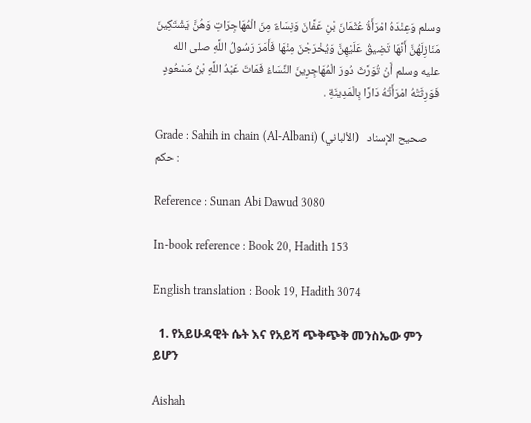وسلم وَعِنْدَهُ امْرَأَةُ عُثْمَانَ بْنِ عَفَّانَ وَنِسَاءٌ مِنَ الْمُهَاجِرَاتِ وَهُنَّ يَشْتَكِينَ مَنَازِلَهُنَّ أَنَّهَا تَضِيقُ عَلَيْهِنَّ وَيُخْرَجْنَ مِنْهَا فَأَمَرَ رَسُولُ اللَّهِ صلى الله عليه وسلم أَنْ تُوَرَّثَ دُورَ الْمُهَاجِرِينَ النِّسَاءُ فَمَاتَ عَبْدُ اللَّهِ بْنُ مَسْعُودٍ فَوَرِثَتْهُ امْرَأَتُهُ دَارًا بِالْمَدِينَةِ .

Grade : Sahih in chain (Al-Albani) صحيح الإسناد   (الألباني) حكم :

Reference : Sunan Abi Dawud 3080

In-book reference : Book 20, Hadith 153

English translation : Book 19, Hadith 3074

  1. የአይሁዳዊት ሴት እና የአይሻ ጭቅጭቅ መንስኤው ምን ይሆን

Aishah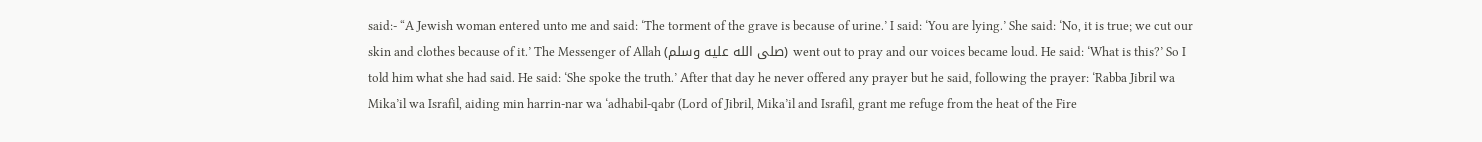said:- “A Jewish woman entered unto me and said: ‘The torment of the grave is because of urine.’ I said: ‘You are lying.’ She said: ‘No, it is true; we cut our skin and clothes because of it.’ The Messenger of Allah (صلى الله عليه وسلم) went out to pray and our voices became loud. He said: ‘What is this?’ So I told him what she had said. He said: ‘She spoke the truth.’ After that day he never offered any prayer but he said, following the prayer: ‘Rabba Jibril wa Mika’il wa Israfil, aiding min harrin-nar wa ‘adhabil-qabr (Lord of Jibril, Mika’il and Israfil, grant me refuge from the heat of the Fire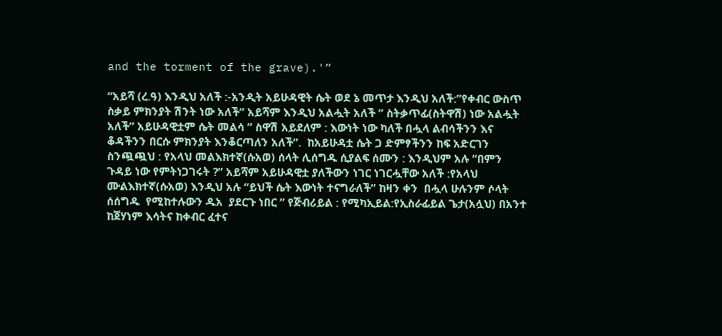and the torment of the grave).'”

“አይሻ (ረ.ዓ) እንዲህ አለች :-አንዲት አይሁዳዊት ሴት ወደ ኔ መጥታ እንዲህ አለች:”የቀብር ውስጥ ስቃይ ምክንያት ሽንት ነው አለች” አይሻም እንዲህ አልሗት አለች ” ስትቃጥፊ(ስትዋሽ) ነው አልሗት አለች” አይሁዳዊቷም ሴት መልሳ ” ስዋሽ አይደለም : እውነት ነው ካለች በሗላ ልብሳችንን እና ቆዳችንን በርሱ ምክንያት እንቆርጣለን አለች”.  ከአይሁዳቷ ሴት ጋ ድምፃችንን ከፍ አድርገን ስንጯጯህ : የአላህ መልእክተኛ(ሱአወ) ሰላት ሊሰግዱ ሲያልፍ ሰሙን : እንዲህም አሉ “በምን ጉዳይ ነው የምትነጋገሩት ?” አይሻም አይሁዳዊቷ ያለችውን ነገር ነገርሗቸው አለች :የአላህ ሙልእክተኛ(ሱአወ) እንዲህ አሉ “ይህች ሴት እውነት ተናግራለች” ከዛን ቀን  በሗላ ሁሉንም ሶላት ሰሰግዱ  የሚከተሉውን ዱአ  ያደርጉ ነበር ” የጅብሪይል : የሚካኢይል:የኢስራፊይል ጌታ(አሏህ) በአንተ ከጀሃነም እሳትና ከቀብር ፈተና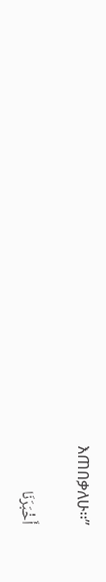እጠበቃለሁ፡፡”

أَخْبَرَنَا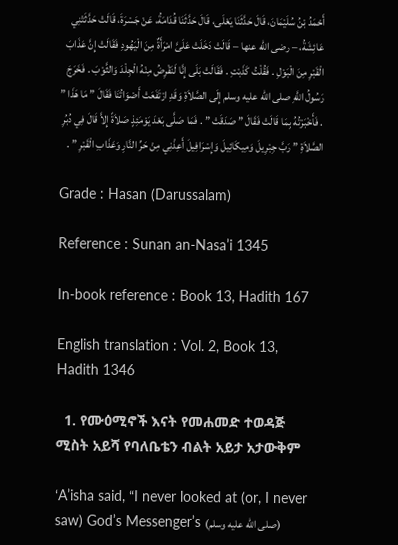أَحْمَدُ بْنُ سُلَيْمَانَ، قَالَ حَدَّثَنَا يَعْلَى، قَالَ حَدَّثَنَا قُدَامَةُ، عَنْ جَسْرَةَ، قَالَتْ حَدَّثَتْنِي عَائِشَةُ، – رضى الله عنها – قَالَتْ دَخَلَتْ عَلَىَّ امْرَأَةٌ مِنَ الْيَهُودِ فَقَالَتْ إِنَّ عَذَابَ الْقَبْرِ مِنَ الْبَوْلِ . فَقُلْتُ كَذَبْتِ . فَقَالَتْ بَلَى إِنَّا لَنَقْرِضُ مِنْهُ الْجِلْدَ وَالثَّوْبَ . فَخَرَجَ رَسُولُ اللَّهِ صلى الله عليه وسلم إِلَى الصَّلاَةِ وَقَدِ ارْتَفَعَتْ أَصْوَاتُنَا فَقَالَ ” مَا هَذَا ” . فَأَخْبَرْتُهُ بِمَا قَالَتْ فَقَالَ ” صَدَقَتْ ” . فَمَا صَلَّى بَعْدَ يَوْمَئِذٍ صَلاَةً إِلاَّ قَالَ فِي دُبُرِ الصَّلاَةِ ” رَبَّ جِبْرِيلَ وَمِيكَائِيلَ وَإِسْرَافِيلَ أَعِذْنِي مِنْ حَرِّ النَّارِ وَعَذَابِ الْقَبْرِ ” .

Grade : Hasan (Darussalam)

Reference : Sunan an-Nasa’i 1345

In-book reference : Book 13, Hadith 167

English translation : Vol. 2, Book 13, Hadith 1346

  1. የሙዕሚኖች እናት የመሐመድ ተወዳጅ ሚስት አይሻ የባለቤቴን ብልት አይታ አታውቅም

‘A’isha said, “I never looked at (or, I never saw) God’s Messenger’s (صلى الله عليه وسلم)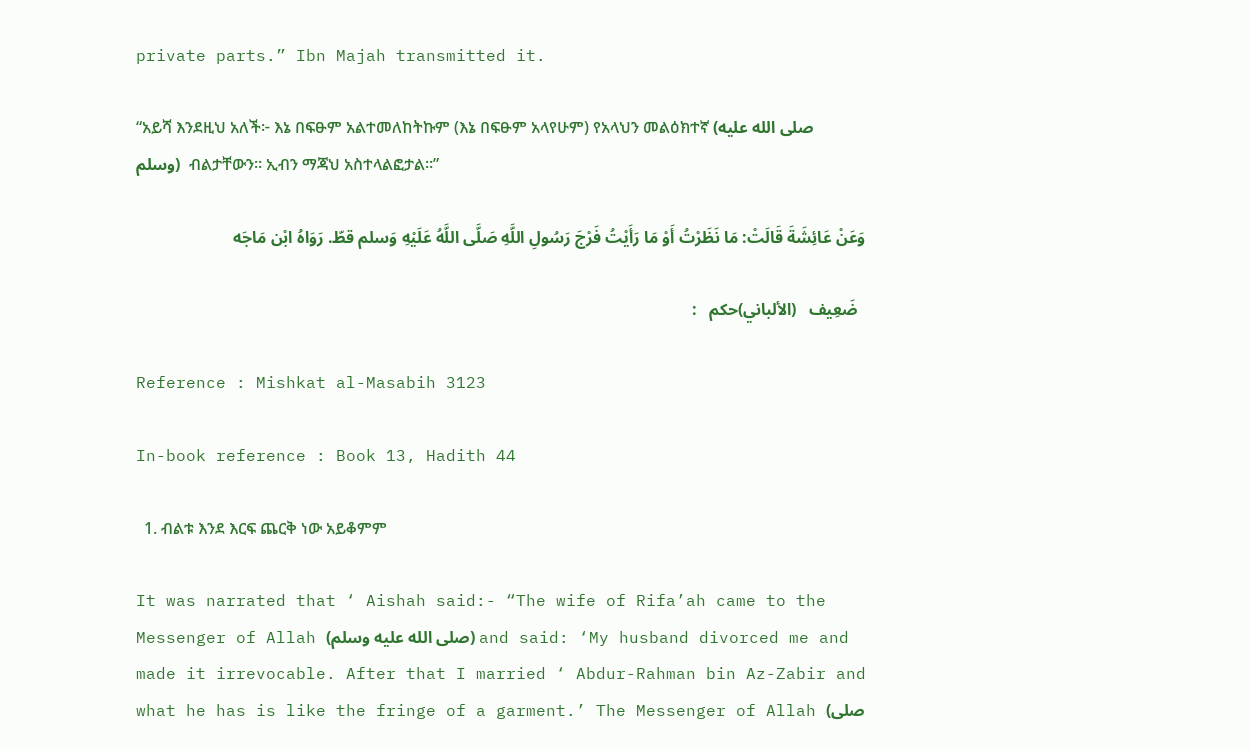private parts.” Ibn Majah transmitted it.

“አይሻ እንደዚህ አለች፦ እኔ በፍፁም አልተመለከትኩም (እኔ በፍፁም አላየሁም) የአላህን መልዕክተኛ (صلى الله عليه وسلم)  ብልታቸውን። ኢብን ማጃህ አስተላልፎታል።”

وَعَنْ عَائِشَةَ قَالَتْ: مَا نَظَرْتُ أَوْ مَا رَأَيْتُ فَرْجَ رَسُولِ اللَّهِ صَلَّى اللَّهُ عَلَيْهِ وَسلم قطّ. رَوَاهُ ابْن مَاجَه

  ضَعِيف   (الألباني)حكم   :

Reference : Mishkat al-Masabih 3123

In-book reference : Book 13, Hadith 44

  1. ብልቱ እንደ እርፍ ጨርቅ ነው አይቆምም

It was narrated that ‘ Aishah said:- “The wife of Rifa’ah came to the Messenger of Allah (صلى الله عليه وسلم) and said: ‘My husband divorced me and made it irrevocable. After that I married ‘ Abdur-Rahman bin Az-Zabir and what he has is like the fringe of a garment.’ The Messenger of Allah (صلى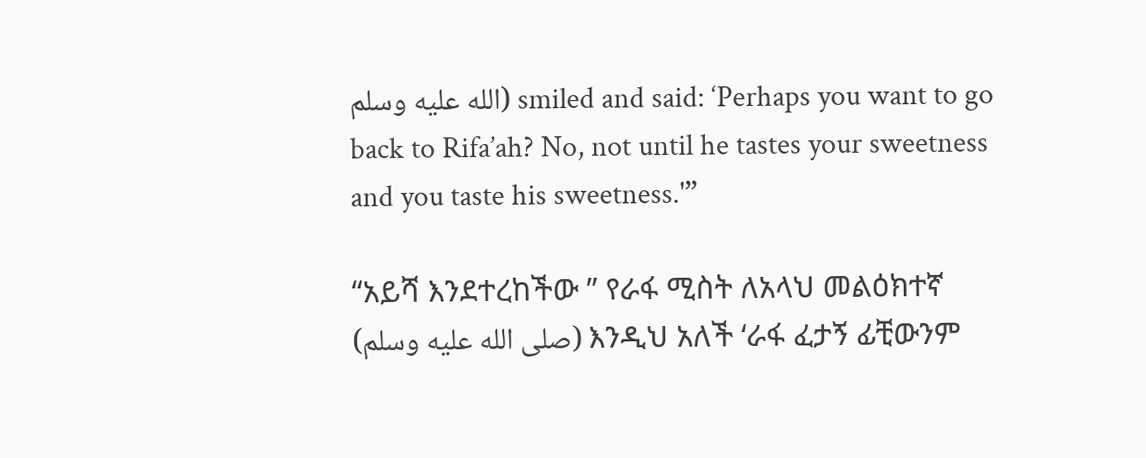الله عليه وسلم) smiled and said: ‘Perhaps you want to go back to Rifa’ah? No, not until he tastes your sweetness and you taste his sweetness.'”

“አይሻ እንደተረከችው ” የራፋ ሚስት ለአላህ መልዕክተኛ (صلى الله عليه وسلم) እንዲህ አለች ‘ራፋ ፈታኝ ፊቺውንም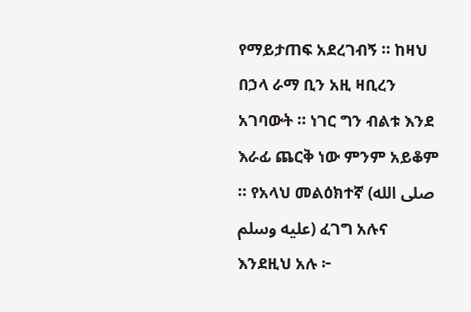የማይታጠፍ አደረገብኝ ። ከዛህ በኃላ ራማ ቢን አዚ ዛቢረን አገባውት ። ነገር ግን ብልቱ እንደ እራፊ ጨርቅ ነው ምንም አይቆም ። የአላህ መልዕክተኛ (صلى الله عليه وسلم) ፈገግ አሉና እንደዚህ አሉ ፦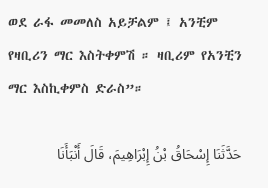ወደ ራፋ መመለስ አይቻልም ፤ አንቺም የዛቢሪን ማር እስትቀምሽ ። ዛቢሪም የአንቺን ማር እስኪቀምስ ድራስ”።

حَدَّثَنَا إِسْحَاقُ بْنُ إِبْرَاهِيمَ، قَالَ أَنْبَأَنَا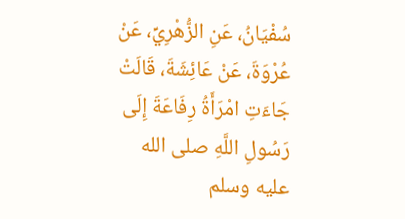سُفْيَانُ، عَنِ الزُّهْرِيِّ، عَنْ عُرْوَةَ، عَنْ عَائِشَةَ، قَالَتْ جَاءَتِ امْرَأَةُ رِفَاعَةَ إِلَى رَسُولِ اللَّهِ صلى الله عليه وسلم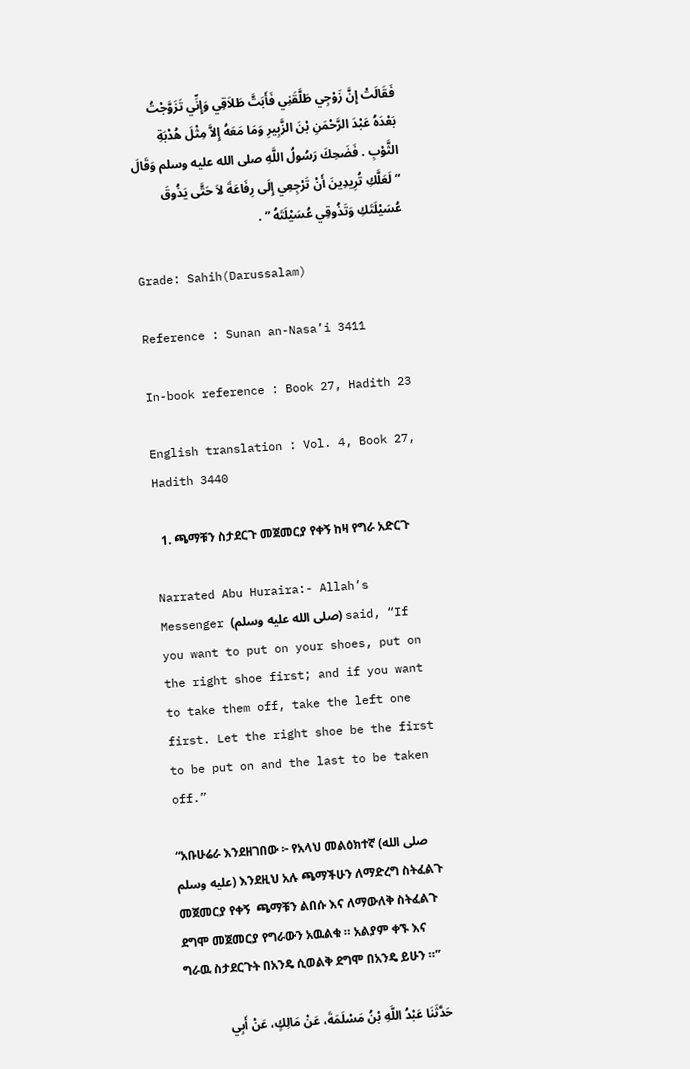فَقَالَتْ إِنَّ زَوْجِي طَلَّقَنِي فَأَبَتَّ طَلاَقِي وَإِنِّي تَزَوَّجْتُ بَعْدَهُ عَبْدَ الرَّحْمَنِ بْنَ الزَّبِيرِ وَمَا مَعَهُ إِلاَّ مِثْلَ هُدْبَةِ الثَّوْبِ . فَضَحِكَ رَسُولُ اللَّهِ صلى الله عليه وسلم وَقَالَ  “ لَعَلَّكِ تُرِيدِينَ أَنْ تَرْجِعِي إِلَى رِفَاعَةَ لاَ حَتَّى يَذُوقَ عُسَيْلَتَكِ وَتَذُوقِي عُسَيْلَتَهُ ” .

Grade: Sahih(Darussalam)

Reference : Sunan an-Nasa’i 3411

In-book reference : Book 27, Hadith 23

English translation : Vol. 4, Book 27, Hadith 3440

  1. ጫማቹን ስታደርጉ መጀመርያ የቀኝ ከዛ የግራ አድርጉ

Narrated Abu Huraira:- Allah’s Messenger (صلى الله عليه وسلم) said, “If you want to put on your shoes, put on the right shoe first; and if you want to take them off, take the left one first. Let the right shoe be the first to be put on and the last to be taken off.”

“አቡሁሬራ እንደዘገበው ፦ የአላህ መልዕክተኛ (صلى الله عليه وسلم) እንደዚህ አሉ ጫማችሁን ለማድረግ ስትፈልጉ መጀመርያ የቀኝ  ጫማቹን ልበሱ እና ለማውለቅ ስትፈልጉ ደግሞ መጀመርያ የግራውን አዉልቁ ። አልያም ቀኙ እና ግራዉ ስታደርጉት በአንዴ ሲወልቅ ደግሞ በአንዴ ይሁን ።”

حَدَّثَنَا عَبْدُ اللَّهِ بْنُ مَسْلَمَةَ، عَنْ مَالِكٍ، عَنْ أَبِي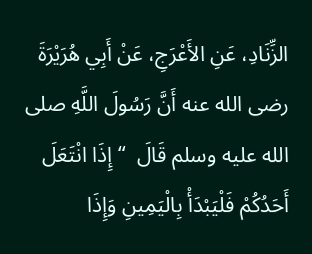الزِّنَادِ، عَنِ الأَعْرَجِ، عَنْ أَبِي هُرَيْرَةَ رضى الله عنه أَنَّ رَسُولَ اللَّهِ صلى الله عليه وسلم قَالَ  “ إِذَا انْتَعَلَ أَحَدُكُمْ فَلْيَبْدَأْ بِالْيَمِينِ وَإِذَا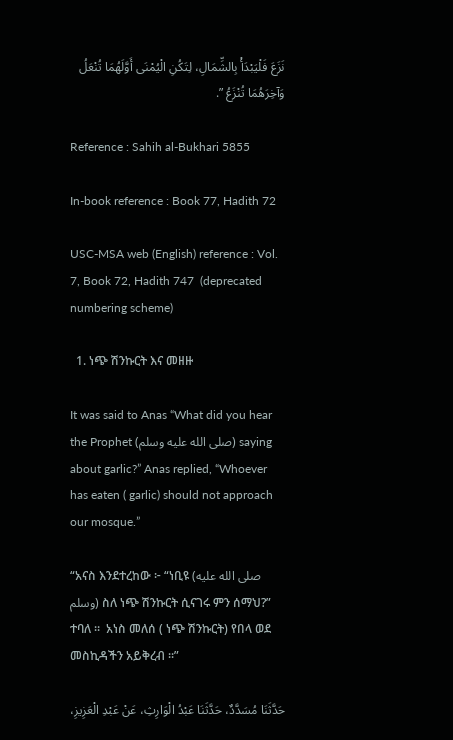نَزَعَ فَلْيَبْدَأْ بِالشِّمَالِ، لِتَكُنِ الْيُمْنَى أَوَّلَهُمَا تُنْعَلُ وَآخِرَهُمَا تُنْزَعُ ”.

Reference : Sahih al-Bukhari 5855

In-book reference : Book 77, Hadith 72

USC-MSA web (English) reference : Vol. 7, Book 72, Hadith 747  (deprecated numbering scheme)

  1. ነጭ ሽንኩርት እና መዘዙ

It was said to Anas “What did you hear the Prophet (صلى الله عليه وسلم) saying about garlic?” Anas replied, “Whoever has eaten ( garlic) should not approach our mosque.”

“አናስ እንደተረከው ፦ “ነቢዩ (صلى الله عليه وسلم) ስለ ነጭ ሽንኩርት ሲናገሩ ምን ሰማህ?” ተባለ ፡፡  አነስ መለሰ ( ነጭ ሽንኩርት) የበላ ወደ መስኪዳችን አይቅረብ ፡፡”

حَدَّثَنَا مُسَدَّدٌ، حَدَّثَنَا عَبْدُ الْوَارِثِ، عَنْ عَبْدِ الْعَزِيزِ،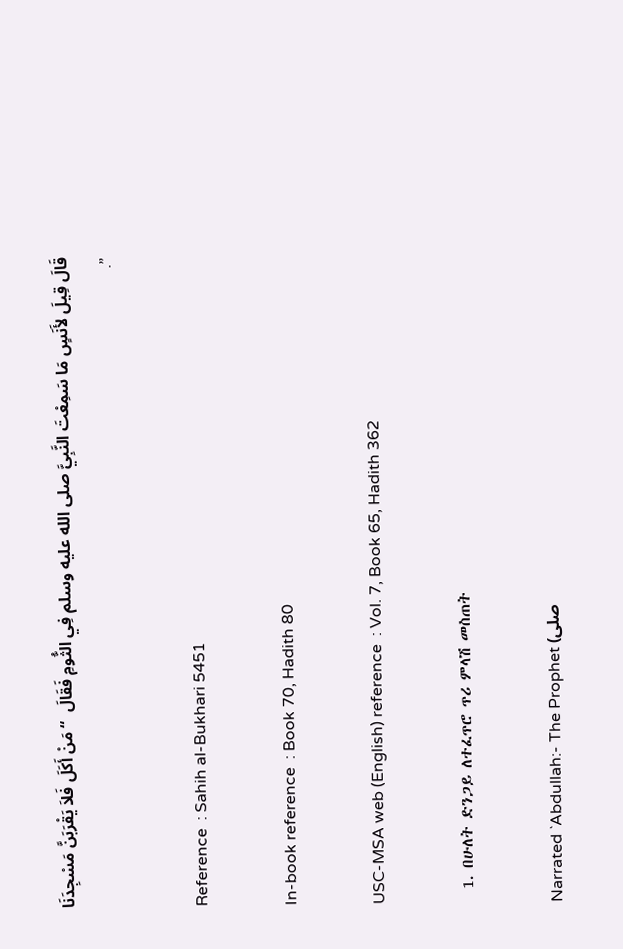قَالَ قِيلَ لأَنَسٍ مَا سَمِعْتَ النَّبِيَّ صلى الله عليه وسلم فِي الثُّومِ فَقَالَ  “ مَنْ أَكَلَ فَلاَ يَقْرَبَنَّ مَسْجِدَنَا ”.

Reference  : Sahih al-Bukhari 5451

In-book reference  : Book 70, Hadith 80

USC-MSA web (English) reference  : Vol. 7, Book 65, Hadith 362

  1. በሁለት ድንጋይ ለተፈጥሮ ጥሪ ምላሽ መስጠት

Narrated `Abdullah:- The Prophet (صلى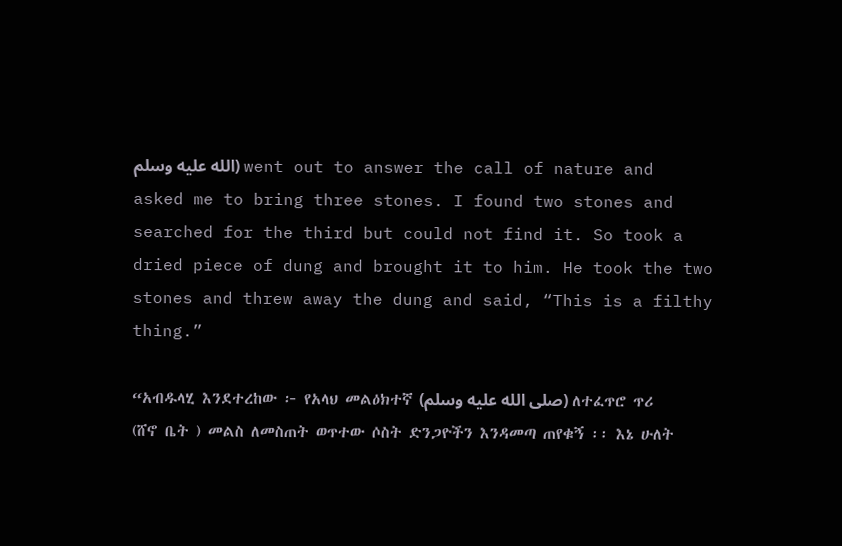الله عليه وسلم) went out to answer the call of nature and asked me to bring three stones. I found two stones and searched for the third but could not find it. So took a dried piece of dung and brought it to him. He took the two stones and threw away the dung and said, “This is a filthy thing.”

“አብዱላሂ እንደተረከው ፦ የአላህ መልዕክተኛ (صلى الله عليه وسلم) ለተፈጥሮ ጥሪ (ሸኖ ቤት ) መልስ ለመስጠት ወጥተው ሶስት ድንጋዮችን እንዳመጣ ጠየቁኝ ፡፡ እኔ ሁለት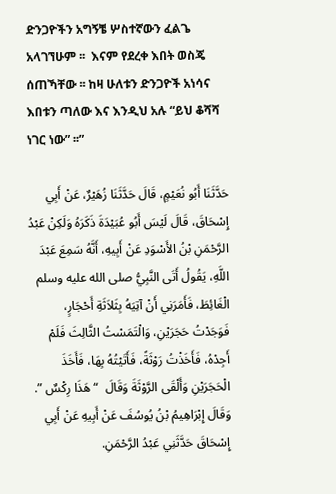ድንጋዮችን አግኝቼ ሦስተኛውን ፈልጌ አላገኘሁም ፡፡  እናም የደረቀ እበት ወስጄ ሰጠኻቸው ፡፡ ከዛ ሁለቱን ድንጋዮች አነሳና እበቱን ጣለው እና እንዲህ አሉ “ይህ ቆሻሻ ነገር ነው” ፡፡”

حَدَّثَنَا أَبُو نُعَيْمٍ، قَالَ حَدَّثَنَا زُهَيْرٌ، عَنْ أَبِي إِسْحَاقَ، قَالَ لَيْسَ أَبُو عُبَيْدَةَ ذَكَرَهُ وَلَكِنْ عَبْدُ الرَّحْمَنِ بْنُ الأَسْوَدِ عَنْ أَبِيهِ، أَنَّهُ سَمِعَ عَبْدَ اللَّهِ، يَقُولُ أَتَى النَّبِيُّ صلى الله عليه وسلم الْغَائِطَ، فَأَمَرَنِي أَنْ آتِيَهُ بِثَلاَثَةِ أَحْجَارٍ، فَوَجَدْتُ حَجَرَيْنِ، وَالْتَمَسْتُ الثَّالِثَ فَلَمْ أَجِدْهُ، فَأَخَذْتُ رَوْثَةً، فَأَتَيْتُهُ بِهَا، فَأَخَذَ الْحَجَرَيْنِ وَأَلْقَى الرَّوْثَةَ وَقَالَ  “ هَذَا رِكْسٌ ”. وَقَالَ إِبْرَاهِيمُ بْنُ يُوسُفَ عَنْ أَبِيهِ عَنْ أَبِي إِسْحَاقَ حَدَّثَنِي عَبْدُ الرَّحْمَنِ.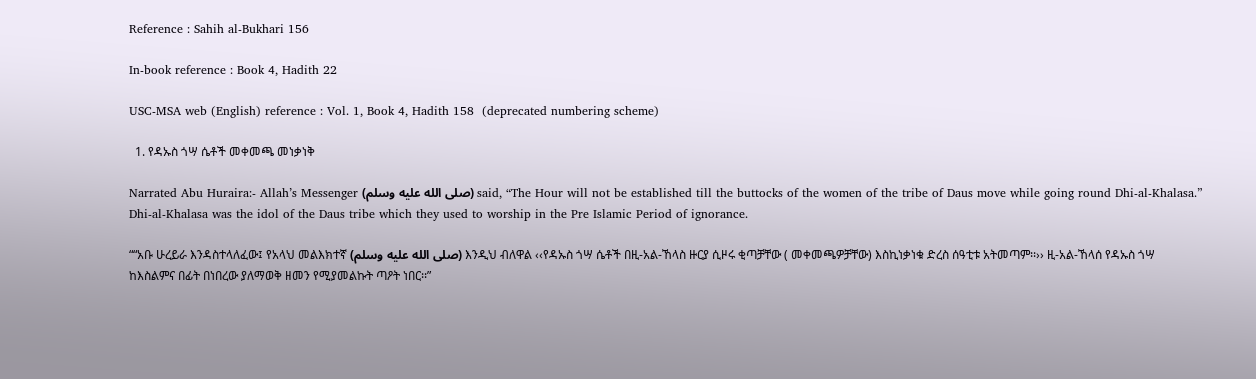Reference : Sahih al-Bukhari 156

In-book reference : Book 4, Hadith 22

USC-MSA web (English) reference : Vol. 1, Book 4, Hadith 158  (deprecated numbering scheme)

  1. የዳኡስ ጎሣ ሴቶች መቀመጫ መነቃነቅ

Narrated Abu Huraira:- Allah’s Messenger (صلى الله عليه وسلم) said, “The Hour will not be established till the buttocks of the women of the tribe of Daus move while going round Dhi-al-Khalasa.” Dhi-al-Khalasa was the idol of the Daus tribe which they used to worship in the Pre Islamic Period of ignorance.

““አቡ ሁረይራ እንዳስተላለፈው፤ የአላህ መልእክተኛ (صلى الله عليه وسلم) እንዲህ ብለዋል ‹‹የዳኡስ ጎሣ ሴቶች በዚ-አል-ኸላስ ዙርያ ሲዞሩ ቂጣቻቸው ( መቀመጫዎቻቸው) እስኪነቃነቁ ድረስ ሰዓቲቱ አትመጣም፡፡›› ዚ-አል-ኸላሰ የዳኡስ ጎሣ ከእስልምና በፊት በነበረው ያለማወቅ ዘመን የሚያመልኩት ጣዖት ነበር፡፡”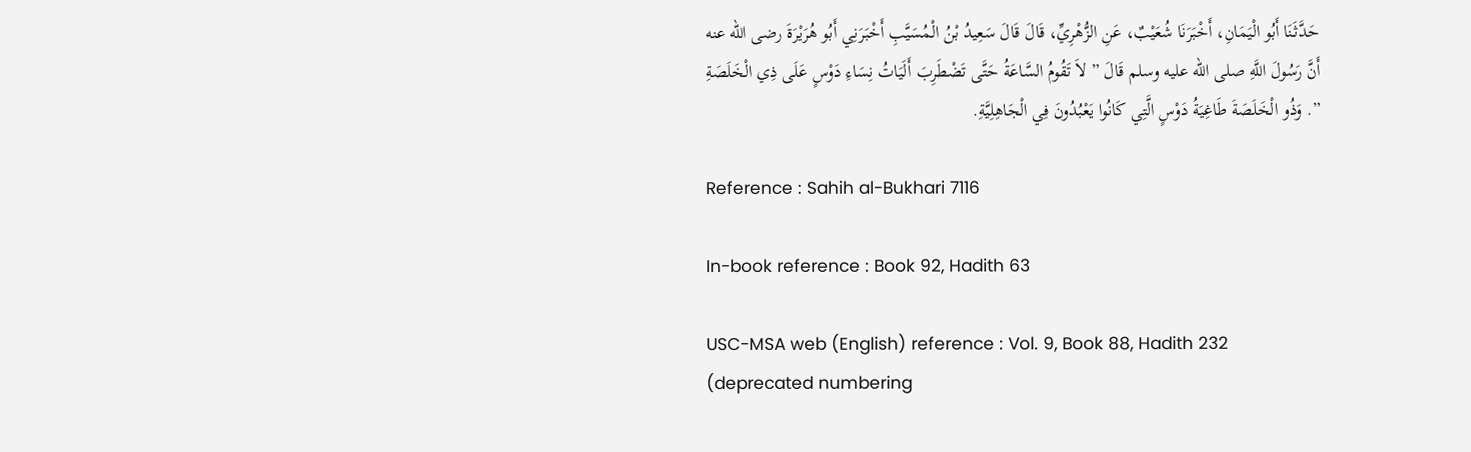حَدَّثَنَا أَبُو الْيَمَانِ، أَخْبَرَنَا شُعَيْبٌ، عَنِ الزُّهْرِيِّ، قَالَ قَالَ سَعِيدُ بْنُ الْمُسَيَّبِ أَخْبَرَنِي أَبُو هُرَيْرَةَ رضى الله عنه أَنَّ رَسُولَ اللَّهِ صلى الله عليه وسلم قَالَ ” لاَ تَقُومُ السَّاعَةُ حَتَّى تَضْطَرِبَ أَلَيَاتُ نِسَاءِ دَوْسٍ عَلَى ذِي الْخَلَصَةِ ”. وَذُو الْخَلَصَةَ طَاغِيَةُ دَوْسٍ الَّتِي كَانُوا يَعْبُدُونَ فِي الْجَاهِلِيَّةِ.

Reference : Sahih al-Bukhari 7116

In-book reference : Book 92, Hadith 63

USC-MSA web (English) reference : Vol. 9, Book 88, Hadith 232  (deprecated numbering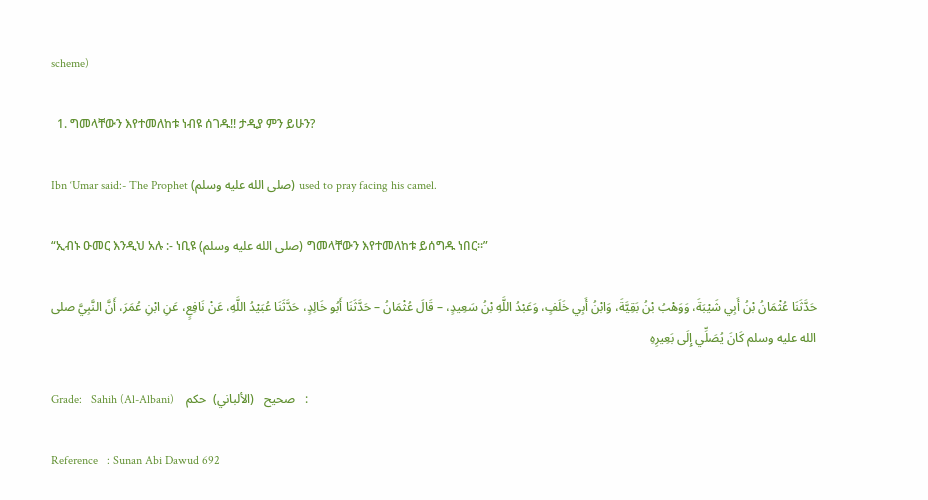scheme)

  1. ግመላቸውን እየተመለከቱ ነብዩ ሰገዱ!! ታዲያ ምን ይሁን?

Ibn ‘Umar said:- The Prophet (صلى الله عليه وسلم) used to pray facing his camel.

“ኢብኑ ዑመር እንዲህ አሉ :- ነቢዩ (صلى الله عليه وسلم) ግመላቸውን እየተመለከቱ ይሰግዱ ነበር።”

حَدَّثَنَا عُثْمَانُ بْنُ أَبِي شَيْبَةَ، وَوَهْبُ بْنُ بَقِيَّةَ، وَابْنُ أَبِي خَلَفٍ، وَعَبْدُ اللَّهِ بْنُ سَعِيدٍ، – قَالَ عُثْمَانُ – حَدَّثَنَا أَبُو خَالِدٍ، حَدَّثَنَا عُبَيْدُ اللَّهِ، عَنْ نَافِعٍ، عَنِ ابْنِ عُمَرَ، أَنَّ النَّبِيَّ صلى الله عليه وسلم كَانَ يُصَلِّي إِلَى بَعِيرِهِ

Grade:   Sahih (Al-Albani)    صحيح   (الألباني)  حكم   :

Reference   : Sunan Abi Dawud 692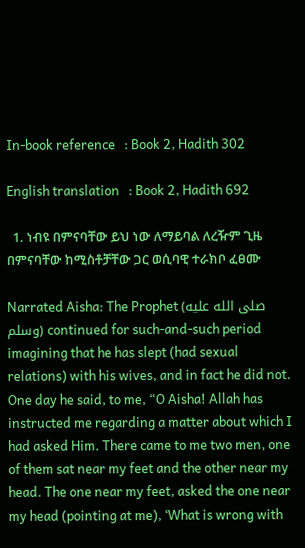In-book reference   : Book 2, Hadith 302

English translation   : Book 2, Hadith 692

  1. ነብዩ በምናባቸው ይህ ነው ለማይባል ለረዥም ጊዜ በምናባቸው ከሚስቶቻቸው ጋር ወሲባዊ ተራክቦ ፈፀሙ

Narrated Aisha: The Prophet (صلى الله عليه وسلم) continued for such-and-such period imagining that he has slept (had sexual relations) with his wives, and in fact he did not. One day he said, to me, “O Aisha! Allah has instructed me regarding a matter about which I had asked Him. There came to me two men, one of them sat near my feet and the other near my head. The one near my feet, asked the one near my head (pointing at me), ‘What is wrong with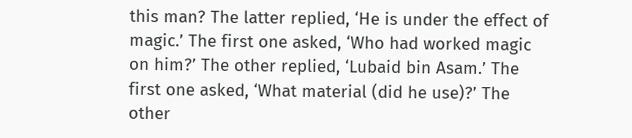this man? The latter replied, ‘He is under the effect of magic.’ The first one asked, ‘Who had worked magic on him?’ The other replied, ‘Lubaid bin Asam.’ The first one asked, ‘What material (did he use)?’ The other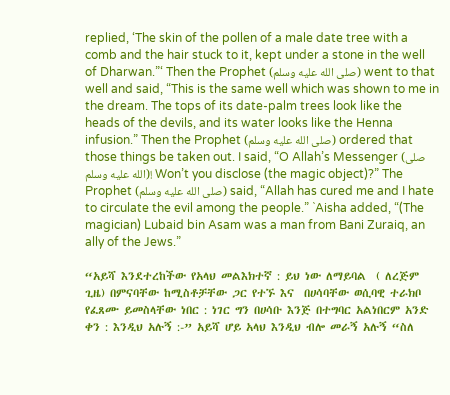replied, ‘The skin of the pollen of a male date tree with a comb and the hair stuck to it, kept under a stone in the well of Dharwan.”‘ Then the Prophet (صلى الله عليه وسلم) went to that well and said, “This is the same well which was shown to me in the dream. The tops of its date-palm trees look like the heads of the devils, and its water looks like the Henna infusion.” Then the Prophet (صلى الله عليه وسلم) ordered that those things be taken out. I said, “O Allah’s Messenger (صلى الله عليه وسلم)! Won’t you disclose (the magic object)?” The Prophet (صلى الله عليه وسلم) said, “Allah has cured me and I hate to circulate the evil among the people.” `Aisha added, “(The magician) Lubaid bin Asam was a man from Bani Zuraiq, an ally of the Jews.”

“አይሻ እንደተረከችው የአላህ መልእክተኛ : ይህ ነው ለማይባል  ( ለረጅም ጊዜ) በምናባቸው ከሚስቶቻቸው ጋር የተኙ እና  በሀሳባቸው ወሲባዊ ተራክቦ የፈጸሙ ይመስላቸው ነበር : ነገር ግን በሀሳቡ እንጅ በተግባር አልነበርም አንድ ቀን : እንዲህ አሉኝ :-” አይሻ ሆይ አላህ እንዲህ ብሎ መራኝ አሉኝ “ስለ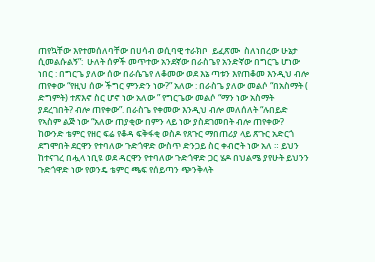ጠየኳቸው እየተመሰለባቸው በሀሳብ ወሲባዊ ተራክቦ  ይፈጽሙ  ስለነበረው ሁኔታ ሲመልሱልኝ”:  ሁለት ሰዎች መጥተው አንደኛው በራስጌየ አንድኛው በግርጌ ሆነው ነበር : በግርጌ ያለው ሰው በራሴጌየ ለቆመው ወደ እኔ ጣቱን እየጠቆመ እንዲህ ብሎ ጠየቀው “የዚህ ሰው ችግር ምንድን ነው?” አለው : በራስጌ ያለው መልሶ “በአስማት ( ድግምት) ተጽእኖ ስር ሆኖ ነው አለው ” የግርጌው መልሶ “ማን ነው አስማት ያደረገበት? ብሎ ጠየቀው”. በራስጌ የቀመው እንዲህ ብሎ መለሰለት “ሉበይድ የኣስም ልጅ ነው “አለው ጠያቂው በምን ላይ ነው ያስደገመበት ብሎ ጠየቀው? ከውንድ ቴምር የዘር ፍሬ የቆዳ ፍቅፋቂ ወስዶ የጸጉር ማበጠሪያ ላይ ጽጉር አድርጎ ደግሞበት ደርዋን የተባለው ጉድጎዋድ ውስጥ ድንጋይ ስር ቀብሮት ነው አለ ። ይህን ከተናገረ በሗላ ነቢዩ ወደ ዳርዋን የተባለው ጉድጎዋድ ጋር ሄዶ በህልሜ ያየሁት ይህንን ጉድጎዋድ ነው የወንዴ ቴምር ጫፍ የሰይጣን ጭንቅላት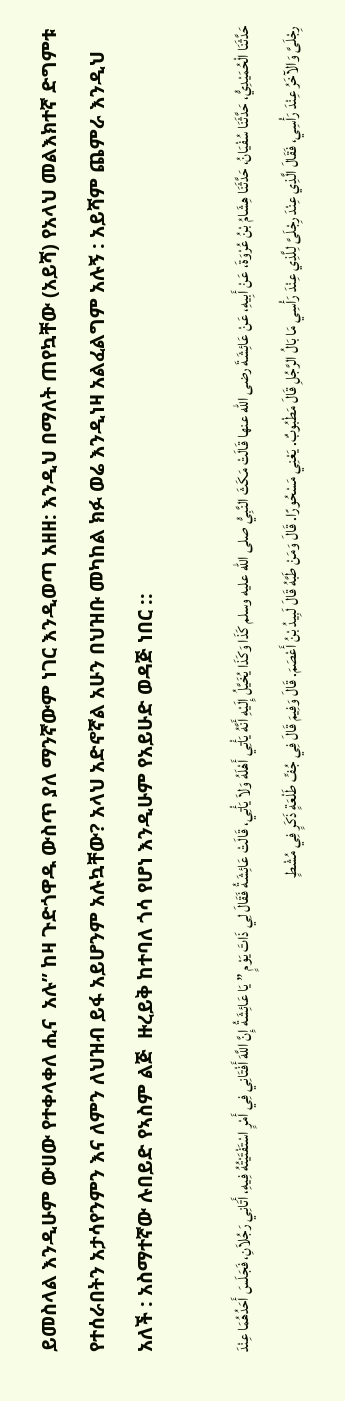ይመስላል እንዲሁም ውሀው የተቀላቀለ ሒና  አሉ” ከዛ ጉድጎዋዱ ውስጥ ያለ ማንኛውም ነገር እንዲወጣ አዘዘ: እንዲህ በማለት ጠየኳቸው (አይሻ) የአላህ መልእክተኛ ድግምቱ የተሰራበትን አታሳየንምን እና ለምን ለህዝብ ይፋ አይሆንም አሉኳቸው? አላህ አድኖኛል አሁን በህዝቡ መካከል ክፉ ወሬ እንዲነዛ አልፈልግም አሉኝ : አይሻም ጨምራ እንዲህ አለች : አስማተኛው ሉበይድ የኣስም ልጅ  ዙረይቅ ከተባለ ጎሳ የሆነ እንዲሁም የአይሁድ ወዳጅ ነበር ::

حَدَّثَنَا الْحُمَيْدِيُّ، حَدَّثَنَا سُفْيَانُ، حَدَّثَنَا هِشَامُ بْنُ عُرْوَةَ، عَنْ أَبِيهِ، عَنْ عَائِشَةَ رضى الله عنها قَالَتْ مَكَثَ النَّبِيُّ صلى الله عليه وسلم كَذَا وَكَذَا يُخَيَّلُ إِلَيْهِ أَنَّهُ يَأْتِي أَهْلَهُ وَلاَ يَأْتِي، قَالَتْ عَائِشَةُ فَقَالَ لِي ذَاتَ يَوْمٍ ” يَا عَائِشَةُ إِنَّ اللَّهَ أَفْتَانِي فِي أَمْرٍ اسْتَفْتَيْتُهُ فِيهِ، أَتَانِي رَجُلاَنِ، فَجَلَسَ أَحَدُهُمَا عِنْدَ رِجْلَىَّ وَالآخَرُ عِنْدَ رَأْسِي، فَقَالَ الَّذِي عِنْدَ رِجْلَىَّ لِلَّذِي عِنْدَ رَأْسِي مَا بَالُ الرَّجُلِ قَالَ مَطْبُوبٌ. يَعْنِي مَسْحُورًا. قَالَ وَمَنْ طَبَّهُ قَالَ لَبِيدُ بْنُ أَعْصَمَ. قَالَ وَفِيمَ قَالَ فِي جُفِّ طَلْعَةٍ ذَكَرٍ فِي مُشْطٍ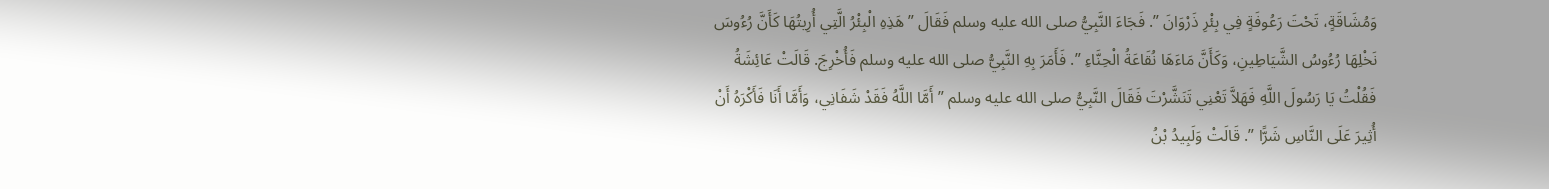وَمُشَاقَةٍ، تَحْتَ رَعُوفَةٍ فِي بِئْرِ ذَرْوَانَ ”. فَجَاءَ النَّبِيُّ صلى الله عليه وسلم فَقَالَ ” هَذِهِ الْبِئْرُ الَّتِي أُرِيتُهَا كَأَنَّ رُءُوسَ نَخْلِهَا رُءُوسُ الشَّيَاطِينِ، وَكَأَنَّ مَاءَهَا نُقَاعَةُ الْحِنَّاءِ ”. فَأَمَرَ بِهِ النَّبِيُّ صلى الله عليه وسلم فَأُخْرِجَ. قَالَتْ عَائِشَةُ فَقُلْتُ يَا رَسُولَ اللَّهِ فَهَلاَّ تَعْنِي تَنَشَّرْتَ فَقَالَ النَّبِيُّ صلى الله عليه وسلم ” أَمَّا اللَّهُ فَقَدْ شَفَانِي، وَأَمَّا أَنَا فَأَكْرَهُ أَنْ أُثِيرَ عَلَى النَّاسِ شَرًّا ”. قَالَتْ وَلَبِيدُ بْنُ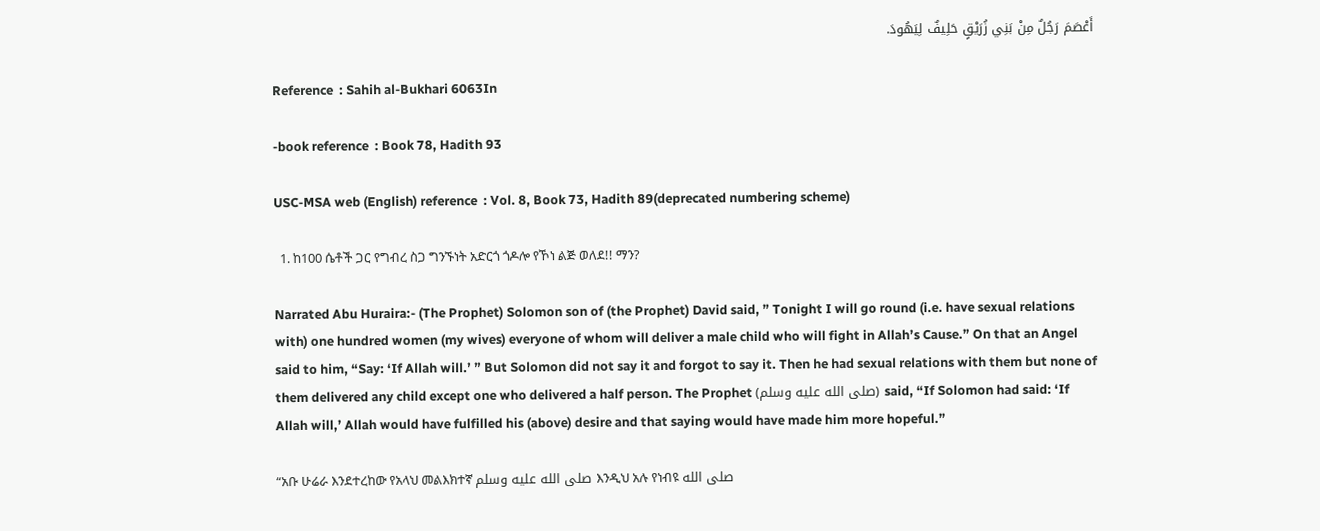أَعْصَمَ رَجُلٌ مِنْ بَنِي زُرَيْقٍ حَلِيفٌ لِيَهُودَ.

Reference  : Sahih al-Bukhari 6063In

-book reference  : Book 78, Hadith 93

USC-MSA web (English) reference  : Vol. 8, Book 73, Hadith 89(deprecated numbering scheme)

  1. ከ100 ሴቶች ጋር የግብረ ስጋ ግንኙነት አድርጎ ጎዶሎ የኾነ ልጅ ወለደ!! ማን?

Narrated Abu Huraira:- (The Prophet) Solomon son of (the Prophet) David said, ” Tonight I will go round (i.e. have sexual relations with) one hundred women (my wives) everyone of whom will deliver a male child who will fight in Allah’s Cause.” On that an Angel said to him, “Say: ‘If Allah will.’ ” But Solomon did not say it and forgot to say it. Then he had sexual relations with them but none of them delivered any child except one who delivered a half person. The Prophet (صلى الله عليه وسلم) said, “If Solomon had said: ‘If Allah will,’ Allah would have fulfilled his (above) desire and that saying would have made him more hopeful.”

“አቡ ሁሬራ እንደተረከው የአላህ መልእክተኛ صلى الله عليه وسلم እንዲህ አሉ የነብዩ صلى الله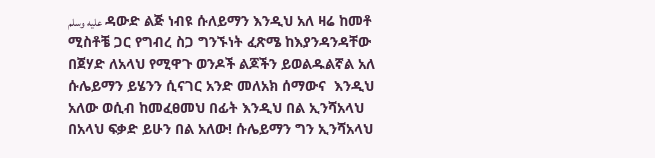عليه وسلم ዳውድ ልጅ ነብዩ ሱለይማን እንዲህ አለ ዛሬ ከመቶ ሚስቶቼ ጋር የግብረ ስጋ ግንኙነት ፈጽሜ ከእያንዳንዳቸው በጀሃድ ለአላህ የሚዋጉ ወንዶች ልጆችን ይወልዱልኛል አለ ሱሌይማን ይሄንን ሲናገር አንድ መለአክ ሰማውና  እንዲህ አለው ወሲብ ከመፈፀመህ በፊት እንዲህ በል ኢንሻአላህ በአላህ ፍቃድ ይሁን በል አለው! ሱሌይማን ግን ኢንሻአላህ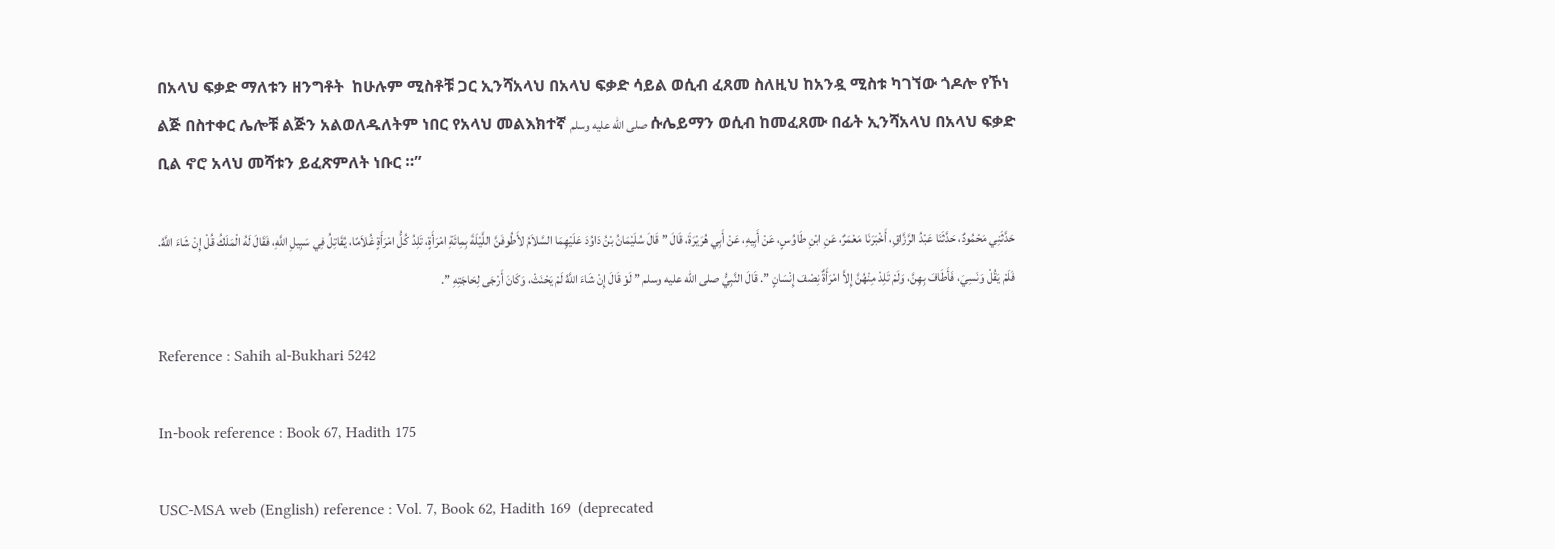በአላህ ፍቃድ ማለቱን ዘንግቶት  ከሁሉም ሚስቶቹ ጋር ኢንሻአላህ በአላህ ፍቃድ ሳይል ወሲብ ፈጸመ ስለዚህ ከአንዷ ሚስቱ ካገኘው ጎዶሎ የኾነ ልጅ በስተቀር ሌሎቹ ልጅን አልወለዱለትም ነበር የአላህ መልእክተኛ صلى الله عليه وسلم ሱሌይማን ወሲብ ከመፈጸሙ በፊት ኢንሻአላህ በአላህ ፍቃድ ቢል ኖሮ አላህ መሻቱን ይፈጽምለት ነቡር ።”

حَدَّثَنِي مَحْمُودٌ، حَدَّثَنَا عَبْدُ الرَّزَّاقِ، أَخْبَرَنَا مَعْمَرٌ، عَنِ ابْنِ طَاوُسٍ، عَنْ أَبِيهِ، عَنْ أَبِي هُرَيْرَةَ، قَالَ ” قَالَ سُلَيْمَانُ بْنُ دَاوُدَ عَلَيْهِمَا السَّلاَمُ لأَطُوفَنَّ اللَّيْلَةَ بِمِائَةِ امْرَأَةٍ، تَلِدُ كُلُّ امْرَأَةٍ غُلاَمًا، يُقَاتِلُ فِي سَبِيلِ اللَّهِ، فَقَالَ لَهُ الْمَلَكُ قُلْ إِنْ شَاءَ اللَّهُ. فَلَمْ يَقُلْ وَنَسِيَ، فَأَطَافَ بِهِنَّ، وَلَمْ تَلِدْ مِنْهُنَّ إِلاَّ امْرَأَةٌ نِصْفَ إِنْسَانٍ ”. قَالَ النَّبِيُّ صلى الله عليه وسلم ” لَوْ قَالَ إِنْ شَاءَ اللَّهُ لَمْ يَحْنَثْ، وَكَانَ أَرْجَى لِحَاجَتِهِ ”.

Reference : Sahih al-Bukhari 5242

In-book reference : Book 67, Hadith 175

USC-MSA web (English) reference : Vol. 7, Book 62, Hadith 169  (deprecated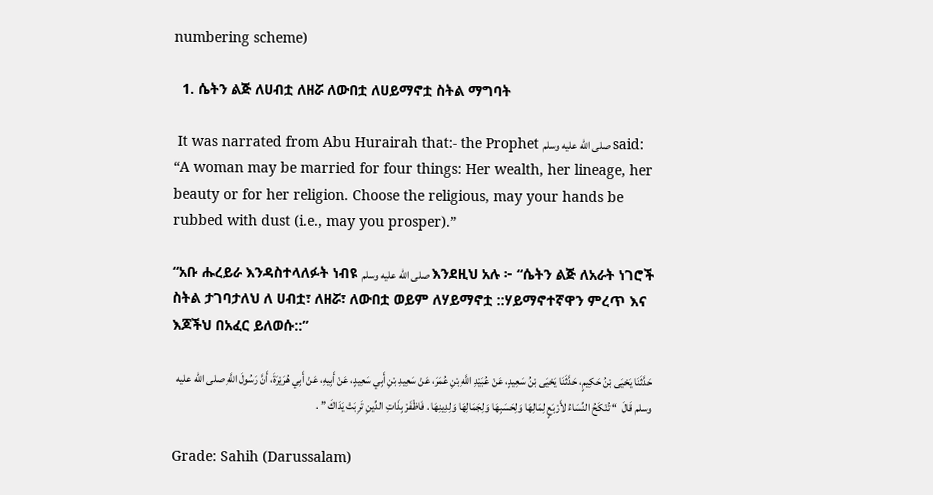numbering scheme)

  1. ሴትን ልጅ ለሀብቷ ለዘሯ ለውበቷ ለሀይማኖቷ ስትል ማግባት

 It was narrated from Abu Hurairah that:- the Prophet صلى الله عليه وسلم said: “A woman may be married for four things: Her wealth, her lineage, her beauty or for her religion. Choose the religious, may your hands be rubbed with dust (i.e., may you prosper).”

“አቡ ሑረይራ እንዳስተላለፉት ነብዩ صلى الله عليه وسلم እንደዚህ አሉ ፦ “ሴትን ልጅ ለአራት ነገሮች ስትል ታገባታለህ ለ ሀብቷ፣ ለዘሯ፣ ለውበቷ ወይም ለሃይማኖቷ ::ሃይማኖተኛዋን ምረጥ እና እጆችህ በአፈር ይለወሱ::”

حَدَّثَنَا يَحْيَى بْنُ حَكِيمٍ، حَدَّثَنَا يَحْيَى بْنُ سَعِيدٍ، عَنْ عُبَيْدِ اللَّهِ بْنِ عُمَرَ، عَنْ سَعِيدِ بْنِ أَبِي سَعِيدٍ، عَنْ أَبِيهِ، عَنْ أَبِي هُرَيْرَةَ، أَنَّ رَسُولَ اللَّهِ صلى الله عليه وسلم قَالَ  “ تُنْكَحُ النِّسَاءُ لأَرْبَعٍ لِمَالِهَا وَلِحَسَبِهَا وَلِجَمَالِهَا وَلِدِينِهَا . فَاظْفَرْ بِذَاتِ الدِّينِ تَرِبَتْ يَدَاكَ ” .

Grade: Sahih (Darussalam)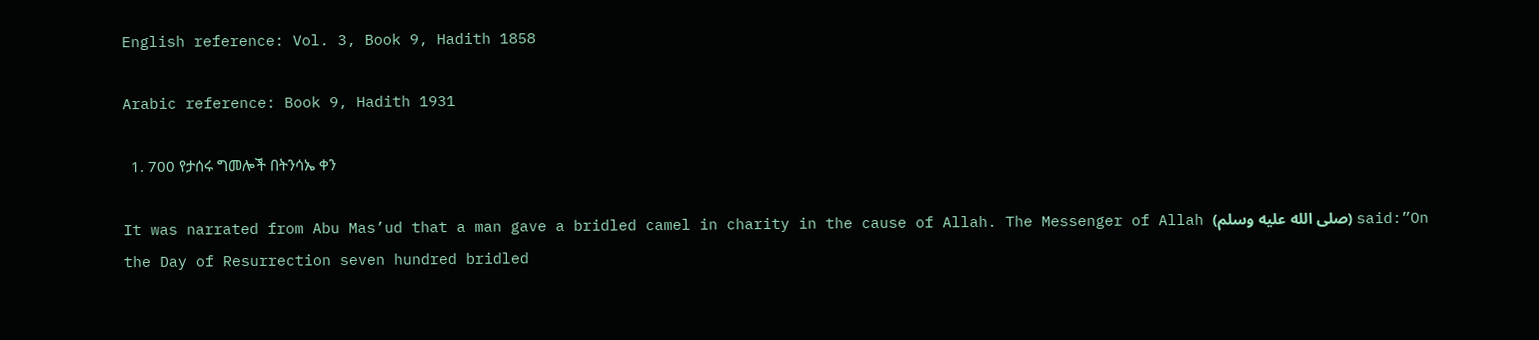English reference: Vol. 3, Book 9, Hadith 1858

Arabic reference: Book 9, Hadith 1931

  1. 700 የታሰሩ ግመሎች በትንሳኤ ቀን

It was narrated from Abu Mas’ud that a man gave a bridled camel in charity in the cause of Allah. The Messenger of Allah (صلى الله عليه وسلم) said:”On the Day of Resurrection seven hundred bridled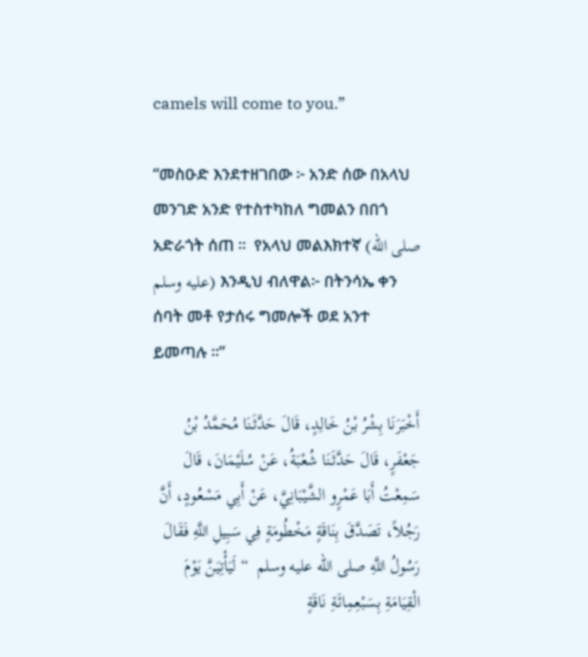camels will come to you.”

“መስዑድ እንደተዘገበው ፦ አንድ ሰው በአላህ መንገድ አንድ የተስተካከለ ግመልን በበጎ አድራጎት ሰጠ ፡፡  የአላህ መልእክተኛ (صلى الله عليه وسلم) እንዲህ ብለዋል፦ በትንሳኤ ቀን ሰባት መቶ የታሰሩ ግመሎች ወደ አንተ ይመጣሉ ፡፡”

أَخْبَرَنَا بِشْرُ بْنُ خَالِدٍ، قَالَ حَدَّثَنَا مُحَمَّدُ بْنُ جَعْفَرٍ، قَالَ حَدَّثَنَا شُعْبَةُ، عَنْ سُلَيْمَانَ، قَالَ سَمِعْتُ أَبَا عَمْرٍو الشَّيْبَانِيَّ، عَنْ أَبِي مَسْعُودٍ، أَنَّ رَجُلاً، تَصَدَّقَ بِنَاقَةٍ مَخْطُومَةٍ فِي سَبِيلِ اللَّهِ فَقَالَ رَسُولُ اللَّهِ صلى الله عليه وسلم  “ لَيَأْتِيَنَّ يَوْمَ الْقِيَامَةِ بِسَبْعِمِائَةِ نَاقَةٍ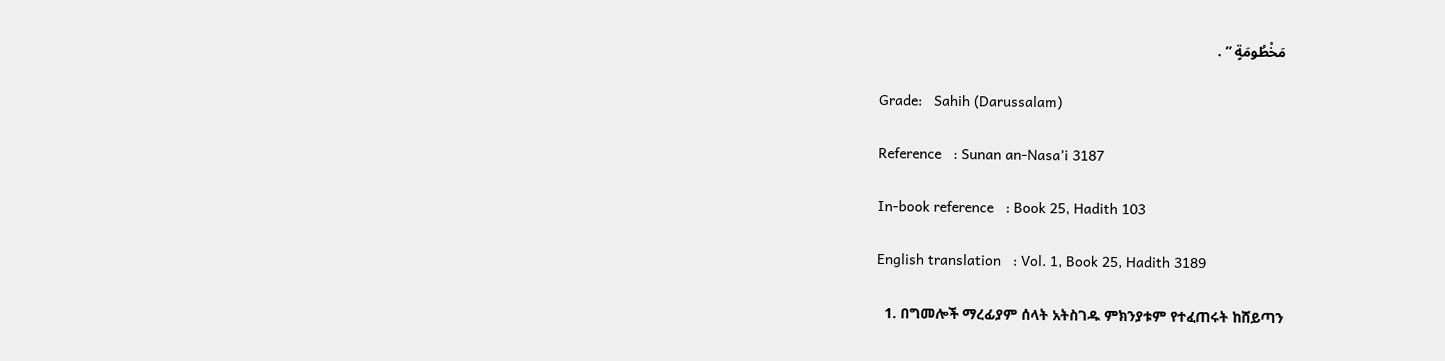مَخْطُومَةٍ ” .

Grade:   Sahih (Darussalam)

Reference   : Sunan an-Nasa’i 3187

In-book reference   : Book 25, Hadith 103

English translation   : Vol. 1, Book 25, Hadith 3189

  1. በግመሎች ማረፊያም ሰላት አትስገዱ ምክንያቱም የተፈጠሩት ከሸይጣን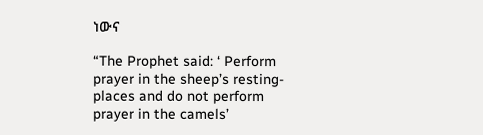ነውና

“The Prophet said: ‘ Perform prayer in the sheep’s resting-places and do not perform prayer in the camels’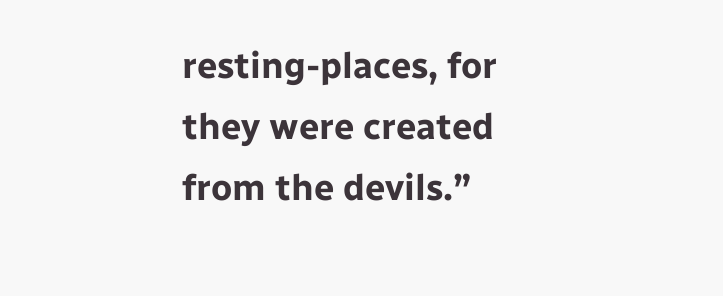resting-places, for they were created from the devils.”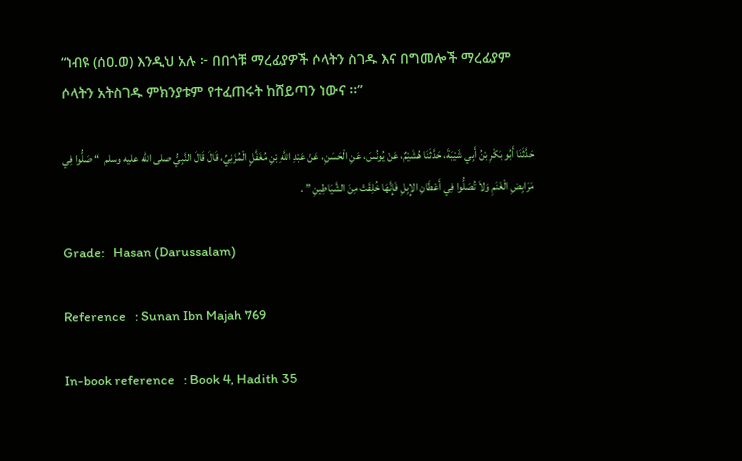“ነብዩ (ሰዐ.ወ) እንዲህ አሉ ፦ በበጎቹ ማረፊያዎች ሶላትን ስገዱ እና በግመሎች ማረፊያም ሶላትን አትስገዱ ምክንያቱም የተፈጠሩት ከሸይጣን ነውና ፡፡”

حَدَّثَنَا أَبُو بَكْرِ بْنُ أَبِي شَيْبَةَ، حَدَّثَنَا هُشَيْمٌ، عَنْ يُونُسَ، عَنِ الْحَسَنِ، عَنْ عَبْدِ اللَّهِ بْنِ مُغَفَّلٍ الْمُزَنِيِّ، قَالَ قَالَ النَّبِيُّ صلى الله عليه وسلم  “ صَلُّوا فِي مَرَابِضِ الْغَنَمِ وَلاَ تُصَلُّوا فِي أَعْطَانِ الإِبِلِ فَإِنَّهَا خُلِقَتْ مِنَ الشَّيَاطِينِ ” .

Grade:   Hasan (Darussalam)

Reference   : Sunan Ibn Majah 769

In-book reference   : Book 4, Hadith 35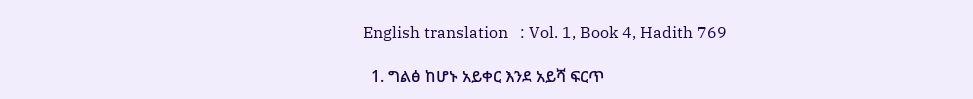English translation   : Vol. 1, Book 4, Hadith 769

  1. ግልፅ ከሆኑ አይቀር እንደ አይሻ ፍርጥ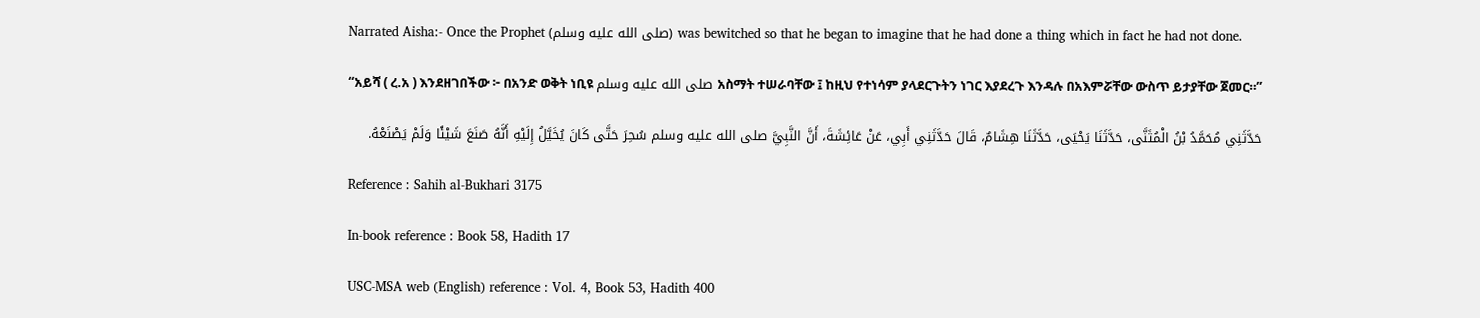Narrated Aisha:- Once the Prophet (صلى الله عليه وسلم) was bewitched so that he began to imagine that he had done a thing which in fact he had not done.

“አይሻ ( ረ.አ ) እንደዘገበችው ፦ በአንድ ወቅት ነቢዩ صلى الله عليه وسلم አስማት ተሠራባቸው ፤ ከዚህ የተነሳም ያላደርጉትን ነገር እያደረጉ እንዳሉ በአእምሯቸው ውስጥ ይታያቸው ጀመር።”

حَدَّثَنِي مُحَمَّدُ بْنُ الْمُثَنَّى، حَدَّثَنَا يَحْيَى، حَدَّثَنَا هِشَامٌ، قَالَ حَدَّثَنِي أَبِي، عَنْ عَائِشَةَ، أَنَّ النَّبِيَّ صلى الله عليه وسلم سُحِرَ حَتَّى كَانَ يُخَيَّلُ إِلَيْهِ أَنَّهُ صَنَعَ شَيْئًا وَلَمْ يَصْنَعْهُ.

Reference : Sahih al-Bukhari 3175

In-book reference : Book 58, Hadith 17

USC-MSA web (English) reference : Vol. 4, Book 53, Hadith 400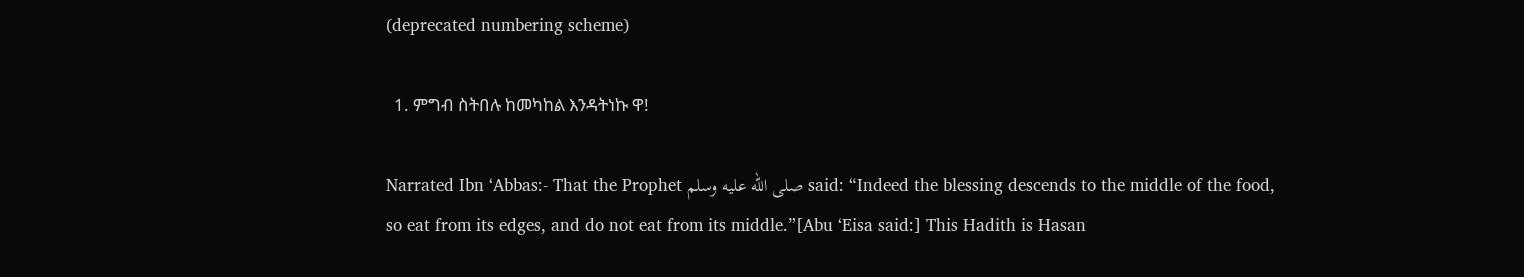(deprecated numbering scheme)

  1. ምግብ ስትበሉ ከመካከል እንዳትነኩ ዋ!

Narrated Ibn ‘Abbas:- That the Prophet صلى الله عليه وسلم said: “Indeed the blessing descends to the middle of the food, so eat from its edges, and do not eat from its middle.”[Abu ‘Eisa said:] This Hadith is Hasan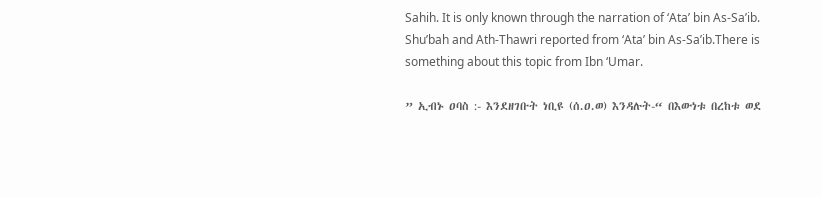Sahih. It is only known through the narration of ‘Ata’ bin As-Sa’ib. Shu’bah and Ath-Thawri reported from ‘Ata’ bin As-Sa’ib.There is something about this topic from Ibn ‘Umar.

” ኢብኑ ዐባስ :- እንደዘገቡት ነቢዩ (ሰ.ዐ.ወ) እንዳሉት-“ በእውነቱ በረከቱ ወደ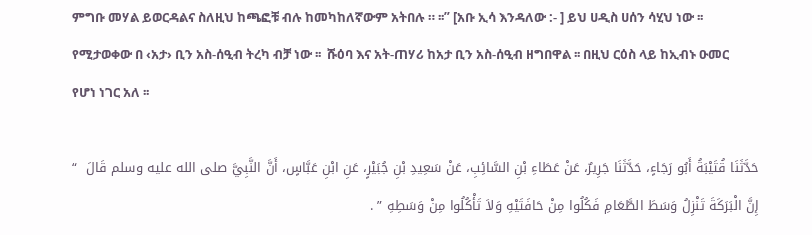ምግቡ መሃል ይወርዳልና ስለዚህ ከጫፎቹ ብሉ ከመካከለኛውም አትበሉ ። ፡፡” [አቡ ኢሳ እንዳለው :- ] ይህ ሀዲስ ሀሰን ሳሂህ ነው ፡፡  የሚታወቀው በ ‹አታ› ቢን አስ-ሰዒብ ትረካ ብቻ ነው ፡፡  ሹዕባ እና አት-ጠሃሪ ከአታ ቢን አስ-ሰዒብ ዘግበዋል ፡፡ በዚህ ርዕስ ላይ ከኢብኑ ዑመር የሆነ ነገር አለ ፡፡

حَدَّثَنَا قُتَيْبَةُ أَبُو رَجَاءٍ، حَدَّثَنَا جَرِيرٌ، عَنْ عَطَاءِ بْنِ السَّائِبِ، عَنْ سَعِيدِ بْنِ جُبَيْرٍ، عَنِ ابْنِ عَبَّاسٍ، أَنَّ النَّبِيَّ صلى الله عليه وسلم قَالَ  “ إِنَّ الْبَرَكَةَ تَنْزِلُ وَسَطَ الطَّعَامِ فَكُلُوا مِنْ حَافَتَيْهِ وَلاَ تَأْكُلُوا مِنْ وَسَطِهِ ” .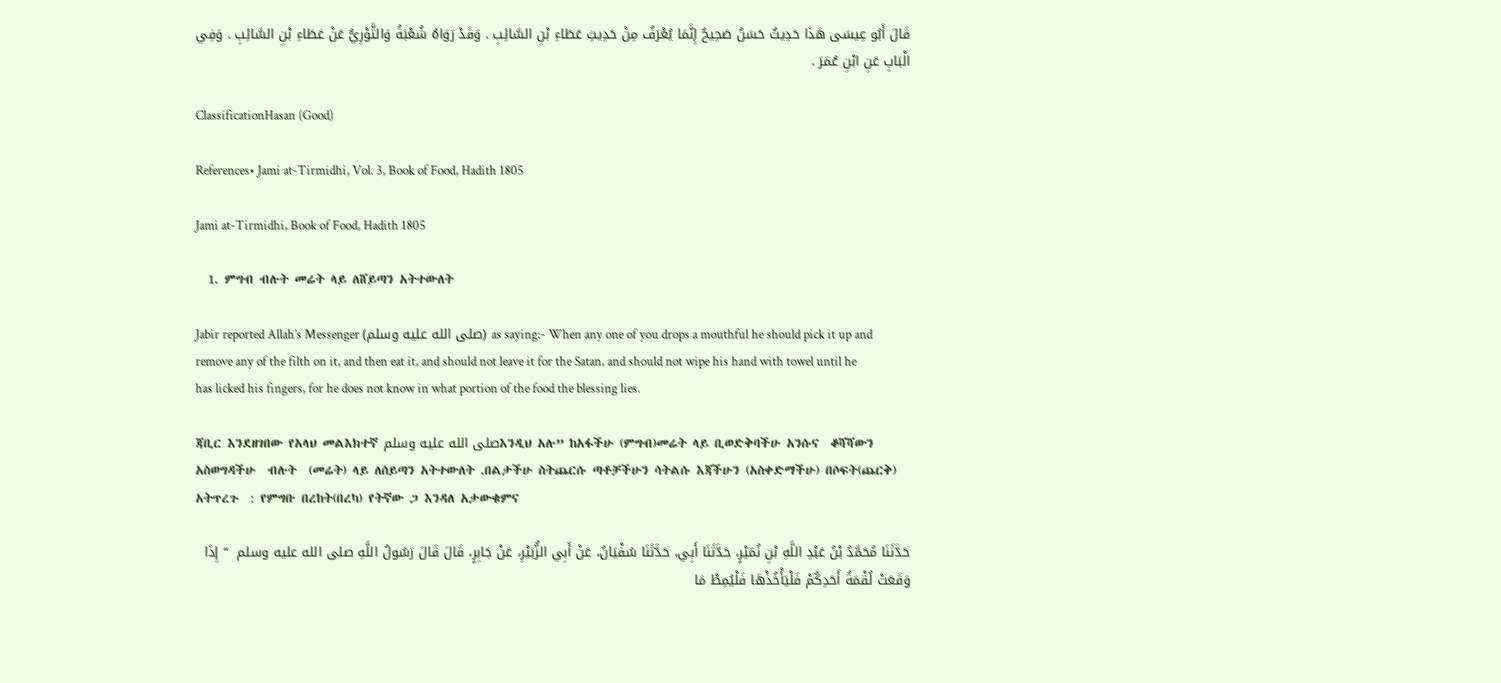قَالَ أَبُو عِيسَى هَذَا حَدِيثٌ حَسَنٌ صَحِيحٌ إِنَّمَا يُعْرَفُ مِنْ حَدِيثِ عَطَاءِ بْنِ السَّائِبِ . وَقَدْ رَوَاهُ شُعْبَةُ وَالثَّوْرِيُّ عَنْ عَطَاءِ بْنِ السَّائِبِ . وَفِي الْبَابِ عَنِ ابْنِ عُمَرَ .

ClassificationHasan (Good)

References• Jami at-Tirmidhi, Vol. 3, Book of Food, Hadith 1805

Jami at-Tirmidhi, Book of Food, Hadith 1805

  1. ምግብ ብሉት መሬት ላይ ለሸይጣን አትተውለት

Jabir reported Allah’s Messenger (صلى الله عليه وسلم) as saying:- When any one of you drops a mouthful he should pick it up and remove any of the filth on it, and then eat it, and should not leave it for the Satan, and should not wipe his hand with towel until he has licked his fingers, for he does not know in what portion of the food the blessing lies.

ጃቢር እንደዘገበው የአላህ መልእክተኛ صلى الله عليه وسلمእንዲህ አሉ” ከአፋችሁ (ምግብ)መሬት ላይ ቢወድቅባችሁ አንሱና  ቆሻሻውን አስወግዳችሁ  ብሉት  (መሬት) ላይ ለሰይጣን አትተውለት .በልታችሁ ስትጨርሱ ጣቶቻችሁን ሳትልሱ እጃችሁን (አስቀድማችሁ) በሶፍት(ጨርቅ) አትጥረጉ  : የምግቡ በረከት(በረካ) የትኛው ጋ እንዳለ አታውቁምና

حَدَّثَنَا مُحَمَّدُ بْنُ عَبْدِ اللَّهِ بْنِ نُمَيْرٍ، حَدَّثَنَا أَبِي، حَدَّثَنَا سُفْيَانُ، عَنْ أَبِي الزُّبَيْرِ، عَنْ جَابِرٍ، قَالَ قَالَ رَسُولُ اللَّهِ صلى الله عليه وسلم  “ إِذَا وَقَعَتْ لُقْمَةُ أَحَدِكُمْ فَلْيَأْخُذْهَا فَلْيُمِطْ مَا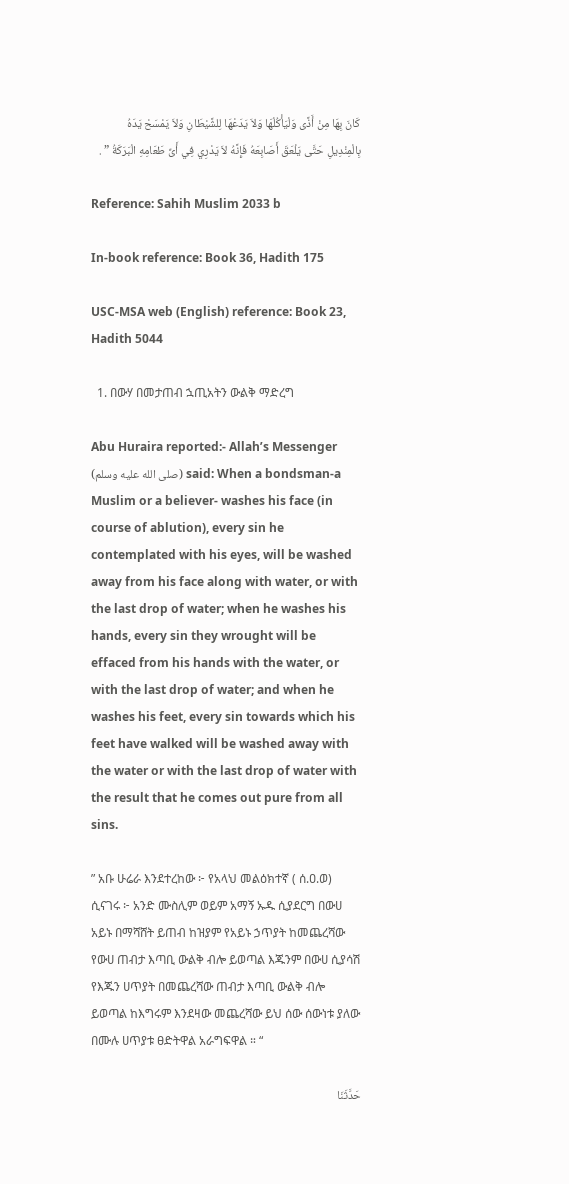كَانَ بِهَا مِنْ أَذًى وَلْيَأْكُلْهَا وَلاَ يَدَعْهَا لِلشَّيْطَانِ وَلاَ يَمْسَحْ يَدَهُ بِالْمِنْدِيلِ حَتَّى يَلْعَقَ أَصَابِعَهُ فَإِنَّهُ لاَ يَدْرِي فِي أَىِّ طَعَامِهِ الْبَرَكَةُ ” .

Reference: Sahih Muslim 2033 b

In-book reference: Book 36, Hadith 175

USC-MSA web (English) reference: Book 23, Hadith 5044

  1. በውሃ በመታጠብ ኋጢአትን ውልቅ ማድረግ

Abu Huraira reported:- Allah’s Messenger (صلى الله عليه وسلم) said: When a bondsman-a Muslim or a believer- washes his face (in course of ablution), every sin he contemplated with his eyes, will be washed away from his face along with water, or with the last drop of water; when he washes his hands, every sin they wrought will be effaced from his hands with the water, or with the last drop of water; and when he washes his feet, every sin towards which his feet have walked will be washed away with the water or with the last drop of water with the result that he comes out pure from all sins.

” አቡ ሁሬራ እንደተረከው ፦ የአላህ መልዕክተኛ ( ሰ.ዐ.ወ) ሲናገሩ ፦ አንድ ሙስሊም ወይም አማኝ ኡዱ ሲያደርግ በውሀ አይኑ በማሻሸት ይጠብ ከዝያም የአይኑ ኃጥያት ከመጨረሻው የውሀ ጠብታ እጣቢ ውልቅ ብሎ ይወጣል እጁንም በውሀ ሲያሳሽ የእጁን ሀጥያት በመጨረሻው ጠብታ እጣቢ ውልቅ ብሎ ይወጣል ከእግሩም እንደዛው መጨረሻው ይህ ሰው ሰውነቱ ያለው በሙሉ ሀጥያቱ ፀድትዋል አራግፍዋል ። “

حَدَّثَنَا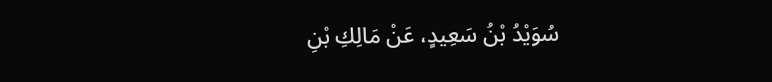سُوَيْدُ بْنُ سَعِيدٍ، عَنْ مَالِكِ بْنِ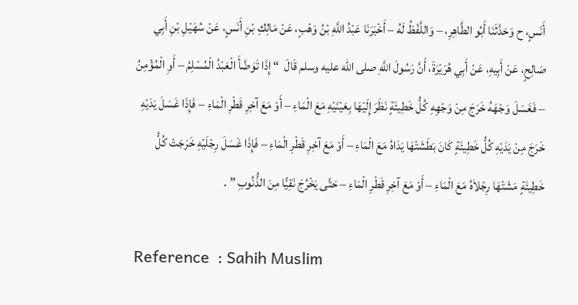أَنَسٍ، ح وَحَدَّثَنَا أَبُو الطَّاهِرِ، – وَاللَّفْظُ لَهُ – أَخْبَرَنَا عَبْدُ اللَّهِ بْنُ وَهْبٍ، عَنْ مَالِكِ بْنِ أَنَسٍ، عَنْ سُهَيْلِ بْنِ أَبِي صَالِحٍ، عَنْ أَبِيهِ، عَنْ أَبِي هُرَيْرَةَ، أَنَّ رَسُولَ اللَّهِ صلى الله عليه وسلم قَالَ  “ إِذَا تَوَضَّأَ الْعَبْدُ الْمُسْلِمُ – أَوِ الْمُؤْمِنُ – فَغَسَلَ وَجْهَهُ خَرَجَ مِنْ وَجْهِهِ كُلُّ خَطِيئَةٍ نَظَرَ إِلَيْهَا بِعَيْنَيْهِ مَعَ الْمَاءِ – أَوْ مَعَ آخِرِ قَطْرِ الْمَاءِ – فَإِذَا غَسَلَ يَدَيْهِ خَرَجَ مِنْ يَدَيْهِ كُلُّ خَطِيئَةٍ كَانَ بَطَشَتْهَا يَدَاهُ مَعَ الْمَاءِ – أَوْ مَعَ آخِرِ قَطْرِ الْمَاءِ – فَإِذَا غَسَلَ رِجْلَيْهِ خَرَجَتْ كُلُّ خَطِيئَةٍ مَشَتْهَا رِجْلاَهُ مَعَ الْمَاءِ – أَوْ مَعَ آخِرِ قَطْرِ الْمَاءِ – حَتَّى يَخْرُجَ نَقِيًّا مِنَ الذُّنُوبِ ” .

Reference  : Sahih Muslim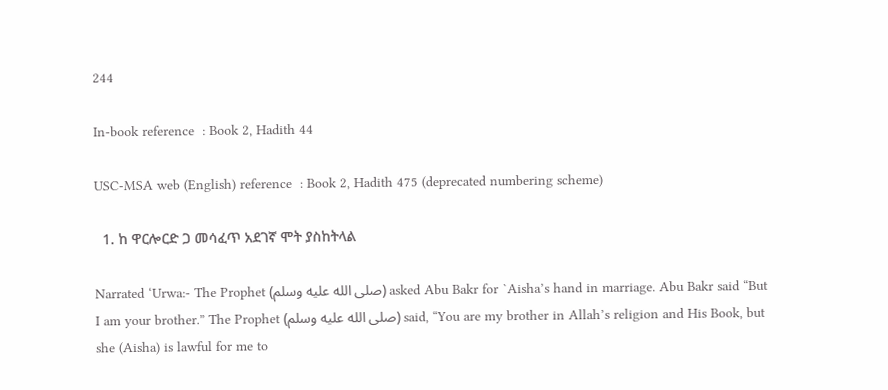244

In-book reference  : Book 2, Hadith 44

USC-MSA web (English) reference  : Book 2, Hadith 475 (deprecated numbering scheme)

  1. ከ ዋርሎርድ ጋ መሳፈጥ አደገኛ ሞት ያስከትላል

Narrated ‘Urwa:- The Prophet (صلى الله عليه وسلم) asked Abu Bakr for `Aisha’s hand in marriage. Abu Bakr said “But I am your brother.” The Prophet (صلى الله عليه وسلم) said, “You are my brother in Allah’s religion and His Book, but she (Aisha) is lawful for me to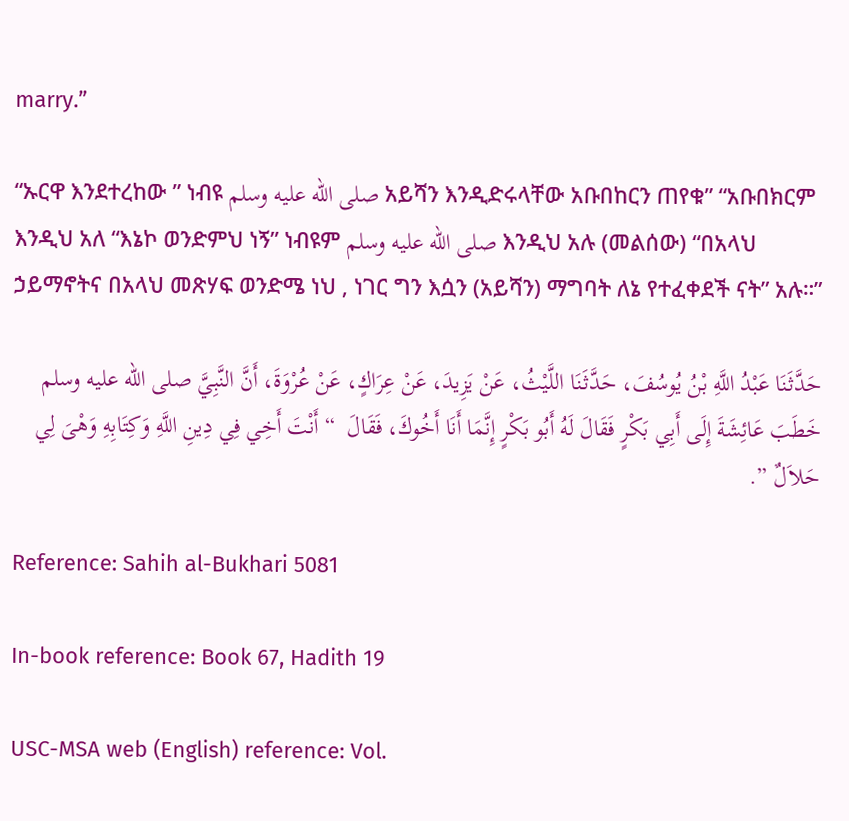marry.”

“ኡርዋ እንደተረከው ” ነብዩ صلى الله عليه وسلم አይሻን እንዲድሩላቸው አቡበከርን ጠየቁ” “አቡበክርም እንዲህ አለ “እኔኮ ወንድምህ ነኝ” ነብዩም صلى الله عليه وسلم እንዲህ አሉ (መልሰው) “በአላህ ኃይማኖትና በአላህ መጽሃፍ ወንድሜ ነህ , ነገር ግን እሷን (አይሻን) ማግባት ለኔ የተፈቀደች ናት” አሉ።”

حَدَّثَنَا عَبْدُ اللَّهِ بْنُ يُوسُفَ، حَدَّثَنَا اللَّيْثُ، عَنْ يَزِيدَ، عَنْ عِرَاكٍ، عَنْ عُرْوَةَ، أَنَّ النَّبِيَّ صلى الله عليه وسلم خَطَبَ عَائِشَةَ إِلَى أَبِي بَكْرٍ فَقَالَ لَهُ أَبُو بَكْرٍ إِنَّمَا أَنَا أَخُوكَ، فَقَالَ  “ أَنْتَ أَخِي فِي دِينِ اللَّهِ وَكِتَابِهِ وَهْىَ لِي حَلاَلٌ ”.

Reference: Sahih al-Bukhari 5081

In-book reference: Book 67, Hadith 19

USC-MSA web (English) reference: Vol.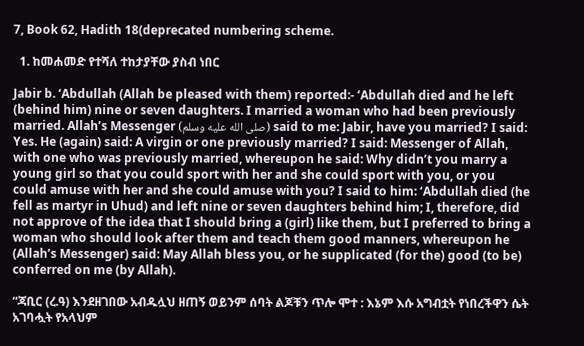7, Book 62, Hadith 18(deprecated numbering scheme.

  1. ከመሐመድ የተሻለ ተከታያቸው ያስብ ነበር

Jabir b. ‘Abdullah (Allah be pleased with them) reported:- ‘Abdullah died and he left (behind him) nine or seven daughters. I married a woman who had been previously married. Allah’s Messenger (صلى الله عليه وسلم) said to me: Jabir, have you married? I said: Yes. He (again) said: A virgin or one previously married? I said: Messenger of Allah, with one who was previously married, whereupon he said: Why didn’t you marry a young girl so that you could sport with her and she could sport with you, or you could amuse with her and she could amuse with you? I said to him: ‘Abdullah died (he fell as martyr in Uhud) and left nine or seven daughters behind him; I, therefore, did not approve of the idea that I should bring a (girl) like them, but I preferred to bring a woman who should look after them and teach them good manners, whereupon he (Allah’s Messenger) said: May Allah bless you, or he supplicated (for the) good (to be) conferred on me (by Allah).

“ጃቢር (ረ.ዓ) እንደዘገበው አብዱሏህ ዘጠኝ ወይንም ሰባት ልጆቹን ጥሎ ሞተ : እኔም እሱ አግብቷት የነበረችዋን ሴት አገባሗት የአላህም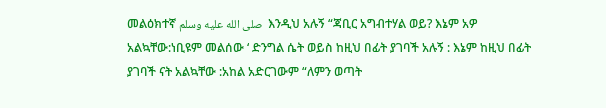መልዕክተኛ صلى الله عليه وسلم  እንዲህ አሉኝ “ጃቢር አግብተሃል ወይ? እኔም አዎ አልኳቸው:ነቢዩም መልሰው ‘ ድንግል ሴት ወይስ ከዚህ በፊት ያገባች አሉኝ : እኔም ከዚህ በፊት ያገባች ናት አልኳቸው :አከል አድርገውም “ለምን ወጣት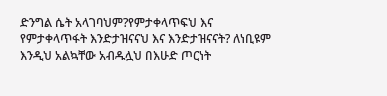ድንግል ሴት አላገባህም?የምታቀላጥፍህ እና የምታቀላጥፋት እንድታዝናናህ እና እንድታዝናናት? ለነቢዩም እንዲህ አልኳቸው አብዱሏህ በእሁድ ጦርነት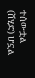ተሰውቷል (ሸሂድ) ሆኗል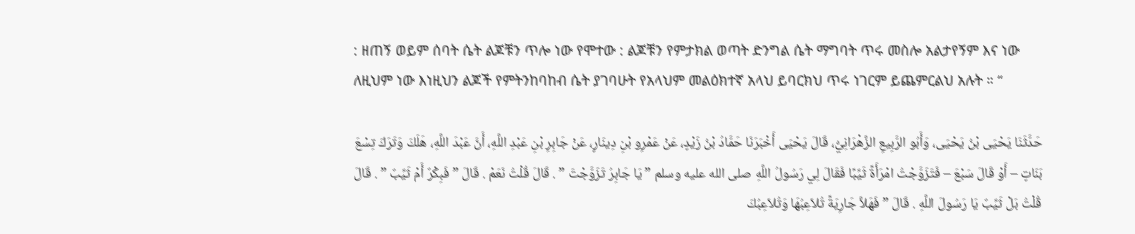: ዘጠኝ ወይም ሰባት ሴት ልጆቹን ጥሎ ነው የሞተው : ልጆቹን የምታክል ወጣት ድንግል ሴት ማግባት ጥሩ መስሎ አልታየኝም እና ነው  ለዚህም ነው እነዚህን ልጆች የምትንከባከብ ሴት ያገባሁት የአላህም መልዕክተኛ አላህ ይባርክህ ጥሩ ነገርም ይጨምርልህ አሉት ። “

حَدَّثَنَا يَحْيَى بْنُ يَحْيَى، وَأَبُو الرَّبِيعِ الزَّهْرَانِيُّ، قَالَ يَحْيَى أَخْبَرَنَا حَمَّادُ بْنُ زَيْدٍ، عَنْ عَمْرِو بْنِ دِينَارٍ، عَنْ جَابِرِ بْنِ عَبْدِ اللَّهِ، أَنَّ عَبْدَ اللَّهِ، هَلَكَ وَتَرَكَ تِسْعَ بَنَاتٍ – أَوْ قَالَ سَبْعَ – فَتَزَوَّجْتُ امْرَأَةً ثَيِّبًا فَقَالَ لِي رَسُولُ اللَّهِ صلى الله عليه وسلم ” يَا جَابِرُ تَزَوَّجْتَ ” . قَالَ قُلْتُ نَعَمْ . قَالَ ” فَبِكْرٌ أَمْ ثَيِّبٌ ” . قَالَ قُلْتُ بَلْ ثَيِّبٌ يَا رَسُولَ اللَّهِ . قَالَ ” فَهَلاَّ جَارِيَةً تُلاَعِبُهَا وَتُلاَعِبُكَ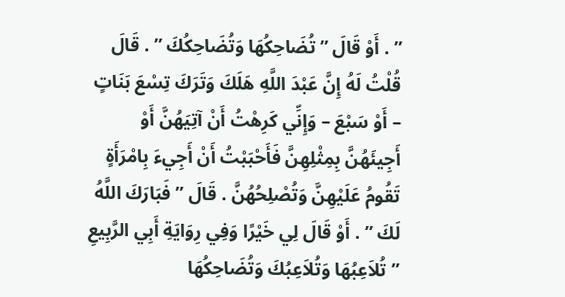” . أَوْ قَالَ ” تُضَاحِكُهَا وَتُضَاحِكُكَ ” . قَالَ قُلْتُ لَهُ إِنَّ عَبْدَ اللَّهِ هَلَكَ وَتَرَكَ تِسْعَ بَنَاتٍ – أَوْ سَبْعَ – وَإِنِّي كَرِهْتُ أَنْ آتِيَهُنَّ أَوْ أَجِيئَهُنَّ بِمِثْلِهِنَّ فَأَحْبَبْتُ أَنْ أَجِيءَ بِامْرَأَةٍ تَقُومُ عَلَيْهِنَّ وَتُصْلِحُهُنَّ . قَالَ ” فَبَارَكَ اللَّهُ لَكَ ” . أَوْ قَالَ لِي خَيْرًا وَفِي رِوَايَةِ أَبِي الرَّبِيعِ ” تُلاَعِبُهَا وَتُلاَعِبُكَ وَتُضَاحِكُهَا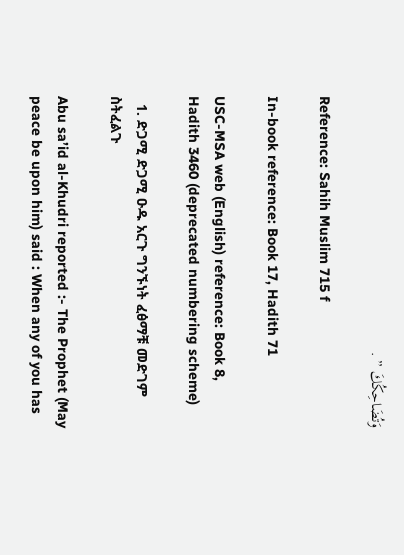وَتُضَاحِكُكَ ” .

Reference: Sahih Muslim 715 f

In-book reference: Book 17, Hadith 71

USC-MSA web (English) reference: Book 8, Hadith 3460 (deprecated numbering scheme)

  1. ድጋሚ ድጋሚ ዑዱ አርጉ ግንኙነት ፈፅማቹ መድገም ስትፈልጉ

Abu sa’id al-Khudri reported :- The Prophet (May peace be upon him) said : When any of you has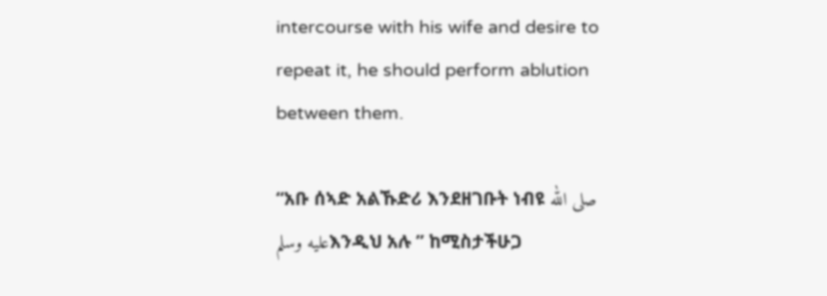intercourse with his wife and desire to repeat it, he should perform ablution between them.

“አቡ ሰኣድ አልኹድሪ እንደዘገቡት ነብዩ صلى الله عليه وسلمእንዲህ አሉ ” ከሚስታችሁጋ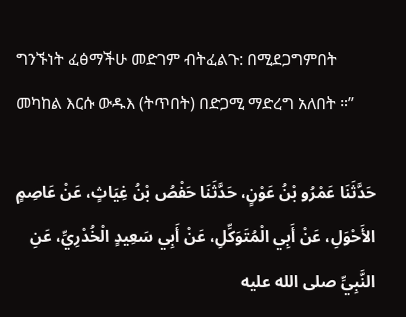ግንኙነት ፈፅማችሁ መድገም ብትፈልጉ: በሚደጋግምበት መካከል እርሱ ውዱእ (ትጥበት) በድጋሚ ማድረግ አለበት ።”

حَدَّثَنَا عَمْرُو بْنُ عَوْنٍ، حَدَّثَنَا حَفْصُ بْنُ غِيَاثٍ، عَنْ عَاصِمٍ الأَحْوَلِ، عَنْ أَبِي الْمُتَوَكِّلِ، عَنْ أَبِي سَعِيدٍ الْخُدْرِيِّ، عَنِ النَّبِيِّ صلى الله عليه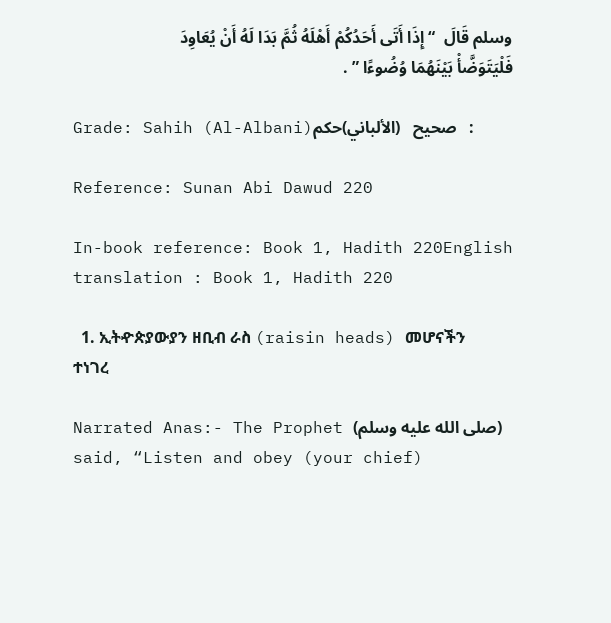وسلم قَالَ  “ إِذَا أَتَى أَحَدُكُمْ أَهْلَهُ ثُمَّ بَدَا لَهُ أَنْ يُعَاوِدَ فَلْيَتَوَضَّأْ بَيْنَهُمَا وُضُوءًا ” .

Grade: Sahih (Al-Albani)صحيح   (الألباني)حكم   :

Reference: Sunan Abi Dawud 220

In-book reference: Book 1, Hadith 220English translation : Book 1, Hadith 220

  1. ኢትዯጵያውያን ዘቢብ ራስ (raisin heads) መሆናችን ተነገረ

Narrated Anas:- The Prophet (صلى الله عليه وسلم) said, “Listen and obey (your chief)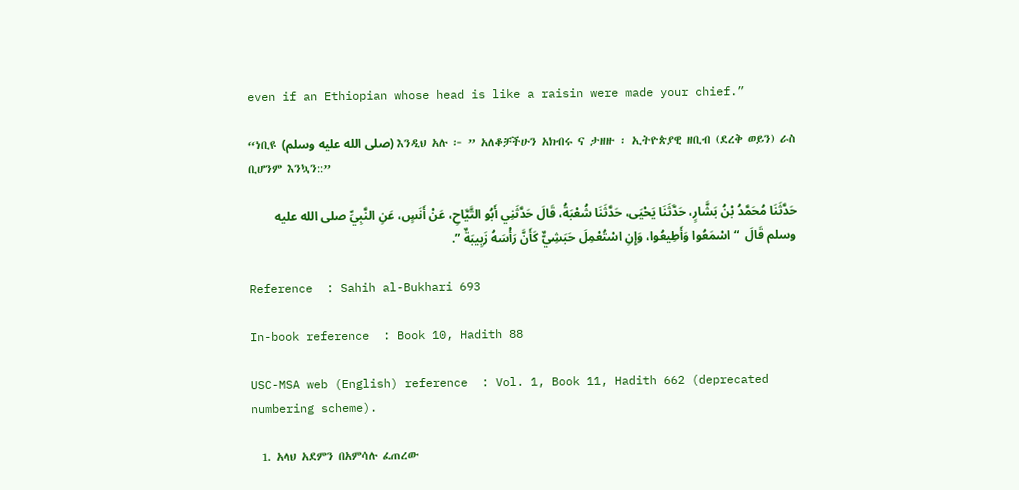even if an Ethiopian whose head is like a raisin were made your chief.”

“ነቢዩ (صلى الله عليه وسلم) እንዲህ አሉ ፦ ” አለቆቻችሁን አክብሩ ና ታዘዙ ፡ ኢትዮጵያዊ ዘቢብ (ደረቅ ወይን) ራስ ቢሆንም እንኳን::”

حَدَّثَنَا مُحَمَّدُ بْنُ بَشَّارٍ، حَدَّثَنَا يَحْيَى، حَدَّثَنَا شُعْبَةُ، قَالَ حَدَّثَنِي أَبُو التَّيَّاحِ، عَنْ أَنَسٍ، عَنِ النَّبِيِّ صلى الله عليه وسلم قَالَ  “ اسْمَعُوا وَأَطِيعُوا، وَإِنِ اسْتُعْمِلَ حَبَشِيٌّ كَأَنَّ رَأْسَهُ زَبِيبَةٌ ”.

Reference  : Sahih al-Bukhari 693

In-book reference  : Book 10, Hadith 88

USC-MSA web (English) reference  : Vol. 1, Book 11, Hadith 662 (deprecated numbering scheme).

  1. አላህ አደምን በአምሳሉ ፈጠረው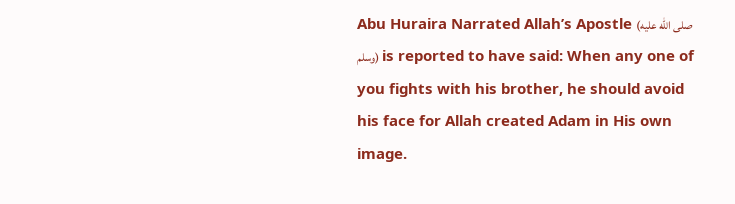Abu Huraira Narrated Allah’s Apostle (صلى الله عليه وسلم) is reported to have said: When any one of you fights with his brother, he should avoid his face for Allah created Adam in His own image.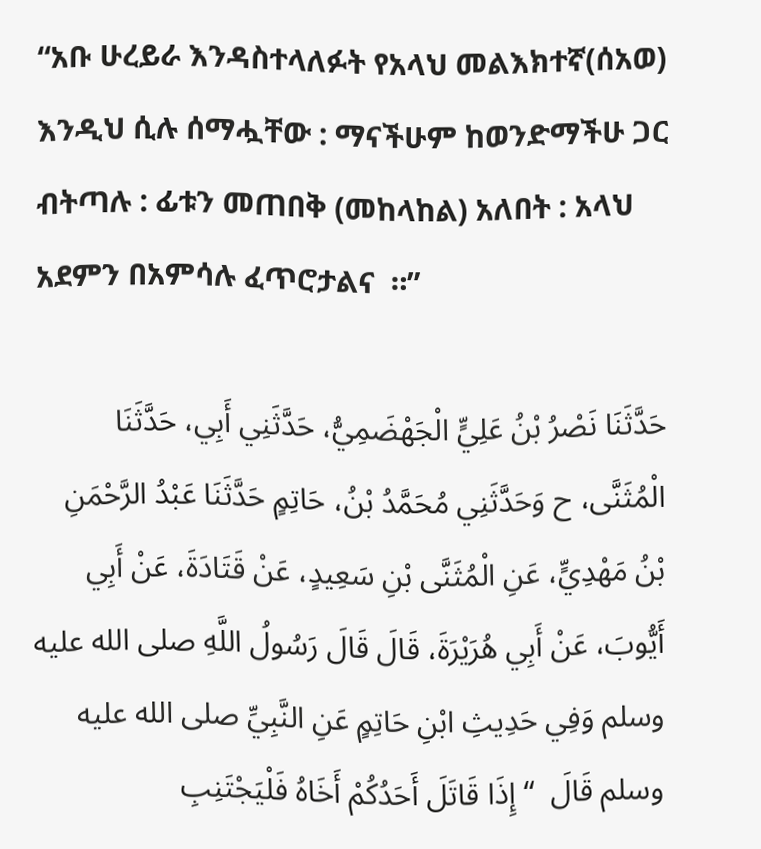“አቡ ሁረይራ እንዳስተላለፉት የአላህ መልእክተኛ(ሰአወ) እንዲህ ሲሉ ሰማሗቸው : ማናችሁም ከወንድማችሁ ጋር ብትጣሉ : ፊቱን መጠበቅ (መከላከል) አለበት : አላህ አደምን በአምሳሉ ፈጥሮታልና  ።”

حَدَّثَنَا نَصْرُ بْنُ عَلِيٍّ الْجَهْضَمِيُّ، حَدَّثَنِي أَبِي، حَدَّثَنَا الْمُثَنَّى، ح وَحَدَّثَنِي مُحَمَّدُ بْنُ، حَاتِمٍ حَدَّثَنَا عَبْدُ الرَّحْمَنِ بْنُ مَهْدِيٍّ، عَنِ الْمُثَنَّى بْنِ سَعِيدٍ، عَنْ قَتَادَةَ، عَنْ أَبِي أَيُّوبَ، عَنْ أَبِي هُرَيْرَةَ، قَالَ قَالَ رَسُولُ اللَّهِ صلى الله عليه وسلم وَفِي حَدِيثِ ابْنِ حَاتِمٍ عَنِ النَّبِيِّ صلى الله عليه وسلم قَالَ  “ إِذَا قَاتَلَ أَحَدُكُمْ أَخَاهُ فَلْيَجْتَنِبِ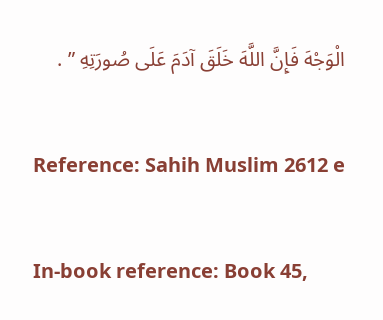الْوَجْهَ فَإِنَّ اللَّهَ خَلَقَ آدَمَ عَلَى صُورَتِهِ ” .

Reference: Sahih Muslim 2612 e

In-book reference: Book 45,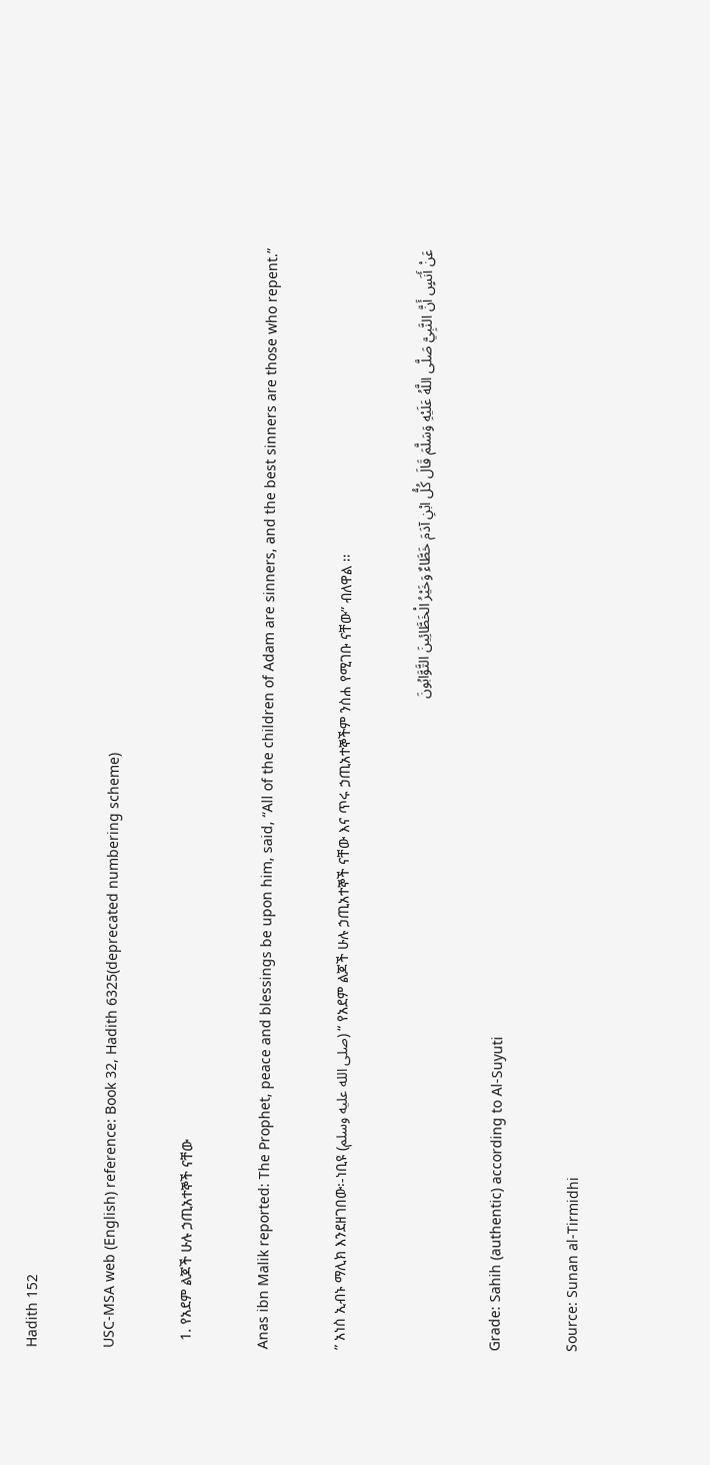Hadith 152

USC-MSA web (English) reference: Book 32, Hadith 6325(deprecated numbering scheme)

  1. የአደም ልጆች ሁሉ ኃጢአተኞች ናቸው

Anas ibn Malik reported: The Prophet, peace and blessings be upon him, said, “All of the children of Adam are sinners, and the best sinners are those who repent.”

” አነስ ኢብኑ ማሊክ እንደዘገበው፡-ነቢዩ (صلى الله عليه وسلم) “ የአደም ልጆች ሁሉ ኃጢአተኞች ናቸው እና ጥሩ ኃጢአተኞችም ንስሐ የሚገቡ ናቸው” ብለዋል ፡፡

عَنْ أَنَسٍ أَنَّ النَّبِيَّ صَلَّى اللَّهُ عَلَيْهِ وَسَلَّمَ قَالَ كُلُّ ابْنِ آدَمَ خَطَّاءٌ وَخَيْرُ الْخَطَّائِينَ التَّوَّابُونَ

Grade: Sahih (authentic) according to Al-Suyuti

Source: Sunan al-Tirmidhi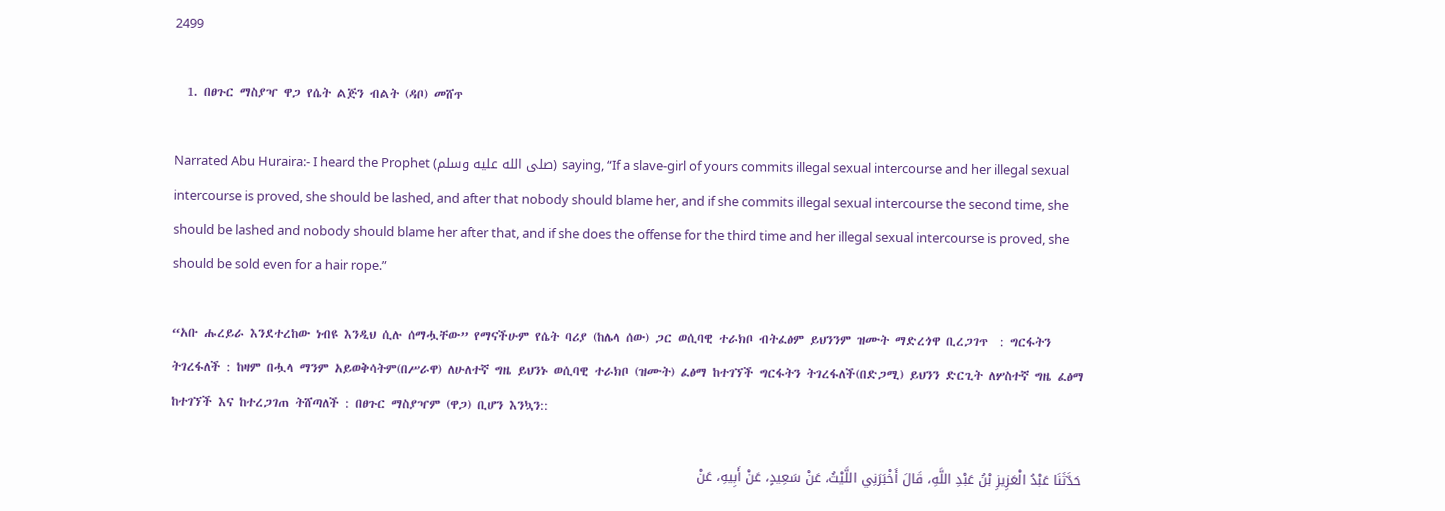2499

  1. በፀጉር ማስያዣ ዋጋ የሴት ልጅን ብልት (ዳቦ) መሸጥ

Narrated Abu Huraira:- I heard the Prophet (صلى الله عليه وسلم) saying, “If a slave-girl of yours commits illegal sexual intercourse and her illegal sexual intercourse is proved, she should be lashed, and after that nobody should blame her, and if she commits illegal sexual intercourse the second time, she should be lashed and nobody should blame her after that, and if she does the offense for the third time and her illegal sexual intercourse is proved, she should be sold even for a hair rope.”

“አቡ ሑረይራ እንደተረከው ነብዩ እንዲህ ሲሉ ሰማሗቸው” የማናችሁም የሴት ባሪያ (ከሌላ ሰው) ጋር ወሲባዊ ተራክቦ ብትፈፅም ይህንንም ዝሙት ማድረጎዋ ቢረጋገጥ  : ግርፋትን ትገረፋለች : ከዛም በሗላ ማንም አይወቅሳትም(በሥራዋ) ለሁለተኛ ግዜ ይህንኑ ወሲባዊ ተራክቦ (ዝሙት) ፈፅማ ከተገኘች ግርፋትን ትገረፋለች(በድጋሚ) ይህንን ድርጊት ለሦስተኛ ግዜ ፈፅማ ከተገኘች እና ከተረጋገጠ ትሸጣለች : በፀጉር ማስያዣም (ዋጋ) ቢሆን እንኳን::

حَدَّثَنَا عَبْدُ الْعَزِيزِ بْنُ عَبْدِ اللَّهِ، قَالَ أَخْبَرَنِي اللَّيْثُ، عَنْ سَعِيدٍ، عَنْ أَبِيهِ، عَنْ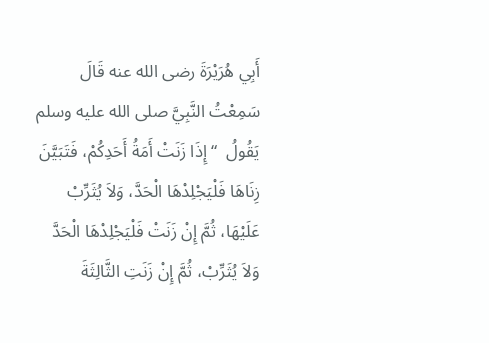أَبِي هُرَيْرَةَ رضى الله عنه قَالَ سَمِعْتُ النَّبِيَّ صلى الله عليه وسلم يَقُولُ  “ إِذَا زَنَتْ أَمَةُ أَحَدِكُمْ، فَتَبَيَّنَ زِنَاهَا فَلْيَجْلِدْهَا الْحَدَّ، وَلاَ يُثَرِّبْ عَلَيْهَا، ثُمَّ إِنْ زَنَتْ فَلْيَجْلِدْهَا الْحَدَّ وَلاَ يُثَرِّبْ، ثُمَّ إِنْ زَنَتِ الثَّالِثَةَ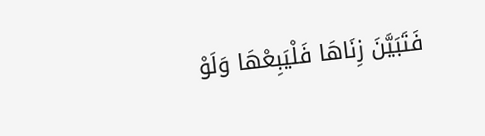فَتَبَيَّنَ زِنَاهَا فَلْيَبِعْهَا وَلَوْ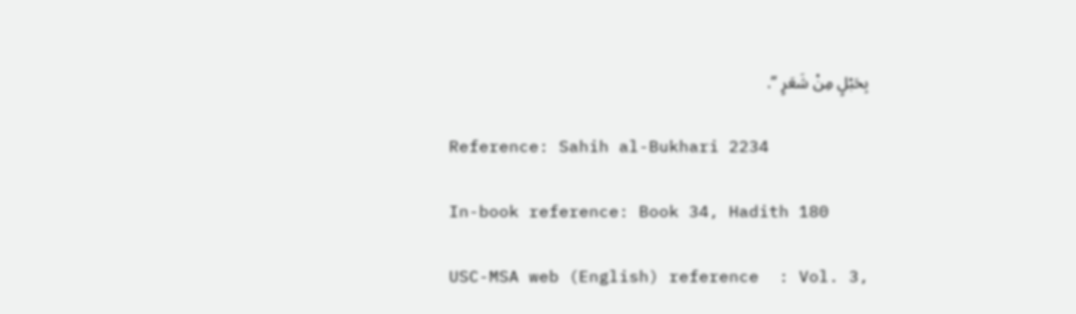بِحَبْلٍ مِنْ شَعَرٍ ”.

Reference: Sahih al-Bukhari 2234

In-book reference: Book 34, Hadith 180

USC-MSA web (English) reference  : Vol. 3,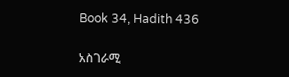Book 34, Hadith 436

አስገራሚ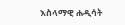እስላማዊ ሐዲሳት